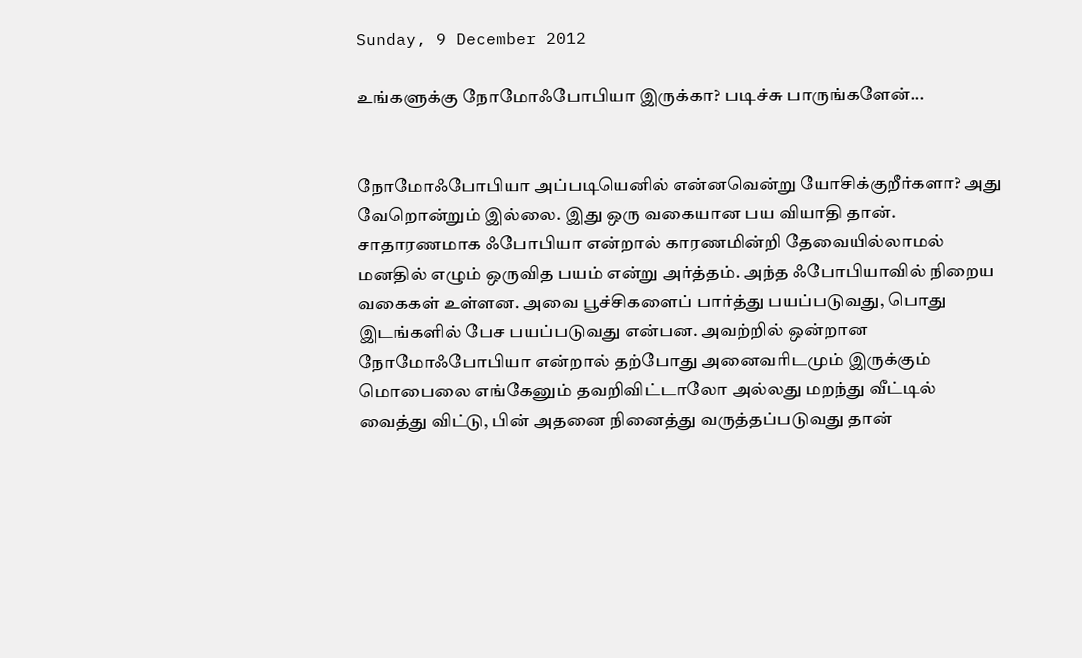Sunday, 9 December 2012

உங்களுக்கு நோமோஃபோபியா இருக்கா? படிச்சு பாருங்களேன்...


நோமோஃபோபியா அப்படியெனில் என்னவென்று யோசிக்குறீர்களா? அது வேறொன்றும் இல்லை. இது ஒரு வகையான பய வியாதி தான். சாதாரணமாக ஃபோபியா என்றால் காரணமின்றி தேவையில்லாமல் மனதில் எழும் ஒருவித பயம் என்று அர்த்தம். அந்த ஃபோபியாவில் நிறைய வகைகள் உள்ளன. அவை பூச்சிகளைப் பார்த்து பயப்படுவது, பொது இடங்களில் பேச பயப்படுவது என்பன. அவற்றில் ஒன்றான நோமோஃபோபியா என்றால் தற்போது அனைவரிடமும் இருக்கும் மொபைலை எங்கேனும் தவறிவிட்டாலோ அல்லது மறந்து வீட்டில் வைத்து விட்டு, பின் அதனை நினைத்து வருத்தப்படுவது தான்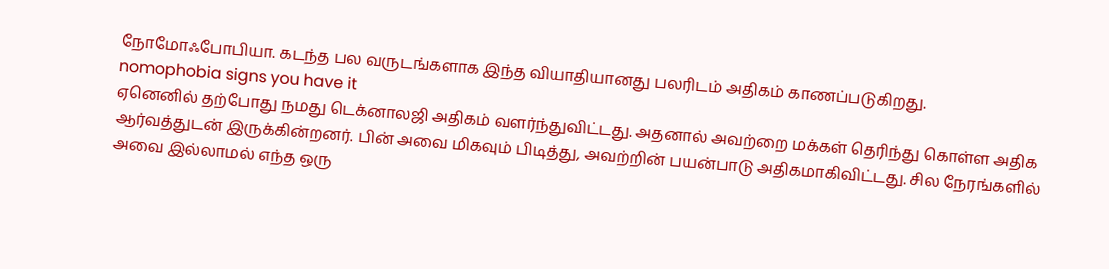நோமோஃபோபியா. கடந்த பல வருடங்களாக இந்த வியாதியானது பலரிடம் அதிகம் காணப்படுகிறது.
nomophobia signs you have it
ஏனெனில் தற்போது நமது டெக்னாலஜி அதிகம் வளர்ந்துவிட்டது. அதனால் அவற்றை மக்கள் தெரிந்து கொள்ள அதிக ஆர்வத்துடன் இருக்கின்றனர். பின் அவை மிகவும் பிடித்து, அவற்றின் பயன்பாடு அதிகமாகிவிட்டது. சில நேரங்களில் அவை இல்லாமல் எந்த ஒரு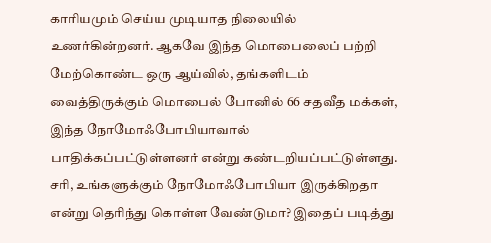காரியமும் செய்ய முடியாத நிலையில் உணர்கின்றனர். ஆகவே இந்த மொபைலைப் பற்றி மேற்கொண்ட ஒரு ஆய்வில், தங்களிடம் வைத்திருக்கும் மொபைல் போனில் 66 சதவீத மக்கள், இந்த நோமோஃபோபியாவால் பாதிக்கப்பட்டுள்ளனர் என்று கண்டறியப்பட்டுள்ளது.
சரி, உங்களுக்கும் நோமோஃபோபியா இருக்கிறதா என்று தெரிந்து கொள்ள வேண்டுமா? இதைப் படித்து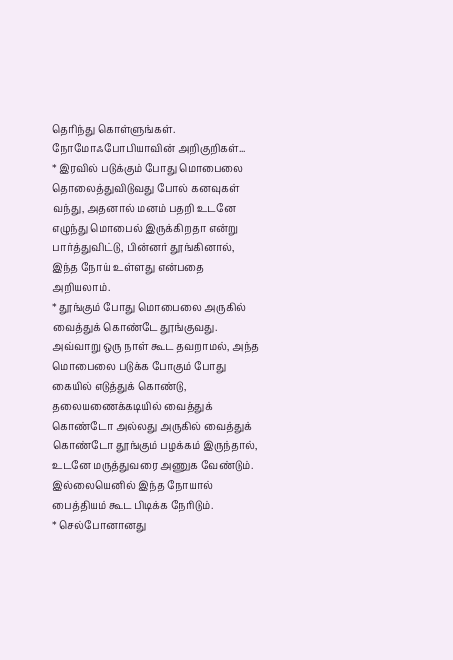தெரிந்து கொள்ளுங்கள்.
நோமோஃபோபியாவின் அறிகுறிகள்...
* இரவில் படுக்கும் போது மொபைலை தொலைத்துவிடுவது போல் கனவுகள் வந்து, அதனால் மனம் பதறி உடனே எழுந்து மொபைல் இருக்கிறதா என்று பார்த்துவிட்டு, பின்னர் தூங்கினால், இந்த நோய் உள்ளது என்பதை அறியலாம்.
* தூங்கும் போது மொபைலை அருகில் வைத்துக் கொண்டே தூங்குவது. அவ்வாறு ஒரு நாள் கூட தவறாமல், அந்த மொபைலை படுக்க போகும் போது கையில் எடுத்துக் கொண்டு, தலையணைக்கடியில் வைத்துக் கொண்டோ அல்லது அருகில் வைத்துக் கொண்டோ தூங்கும் பழக்கம் இருந்தால், உடனே மருத்துவரை அணுக வேண்டும். இல்லையெனில் இந்த நோயால் பைத்தியம் கூட பிடிக்க நேரிடும்.
* செல்போனானது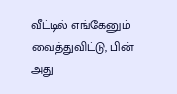வீட்டில் எங்கேனும் வைத்துவிட்டு, பின் அது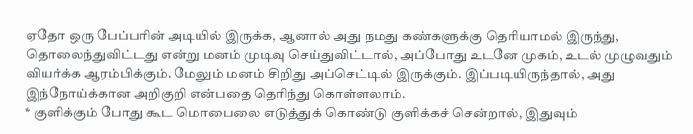ஏதோ ஒரு பேப்பரின் அடியில் இருக்க, ஆனால் அது நமது கண்களுக்கு தெரியாமல் இருந்து, தொலைந்துவிட்டது என்று மனம் முடிவு செய்துவிட்டால், அப்போது உடனே முகம், உடல் முழுவதும் வியர்க்க ஆரம்பிக்கும். மேலும் மனம் சிறிது அப்செட்டில் இருக்கும். இப்படியிருந்தால், அது இந்நோய்க்கான அறிகுறி என்பதை தெரிந்து கொள்ளலாம்.
* குளிக்கும் போது கூட மொபைலை எடுத்துக் கொண்டு குளிக்கச் சென்றால், இதுவும்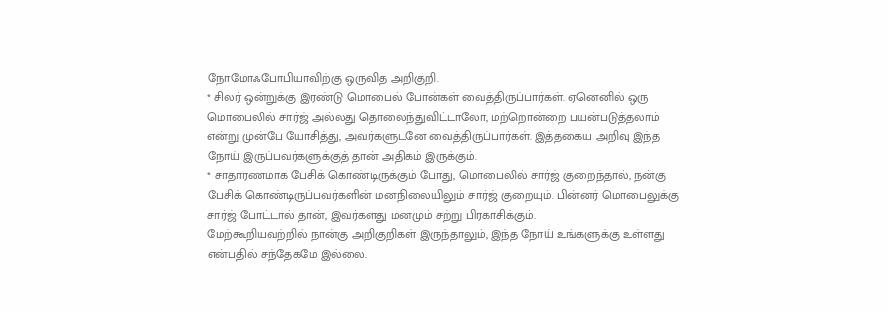நோமோஃபோபியாவிற்கு ஒருவித அறிகுறி.
* சிலர் ஒன்றுக்கு இரண்டு மொபைல் போன்கள் வைத்திருப்பார்கள். ஏனெனில் ஒரு மொபைலில் சார்ஜ் அல்லது தொலைந்துவிட்டாலோ, மற்றொன்றை பயன்படுத்தலாம் என்று முன்பே யோசித்து, அவர்களுடனே வைத்திருப்பார்கள். இத்தகைய அறிவு இந்த நோய் இருப்பவர்களுக்குத் தான் அதிகம் இருக்கும்.
* சாதாரணமாக பேசிக் கொண்டிருக்கும் போது, மொபைலில் சார்ஜ் குறைந்தால், நன்கு பேசிக் கொண்டிருப்பவர்களின் மனநிலையிலும் சார்ஜ் குறையும். பின்னர் மொபைலுக்கு சார்ஜ் போட்டால் தான், இவர்களது மனமும் சற்று பிரகாசிக்கும்.
மேற்கூறியவற்றில் நான்கு அறிகுறிகள் இருந்தாலும், இந்த நோய் உங்களுக்கு உள்ளது என்பதில் சந்தேகமே இல்லை.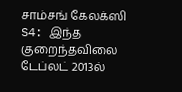சாம்சங் கேலக்ஸி S4: இந்த குறைந்தவிலை டேப்லட் 2013ல்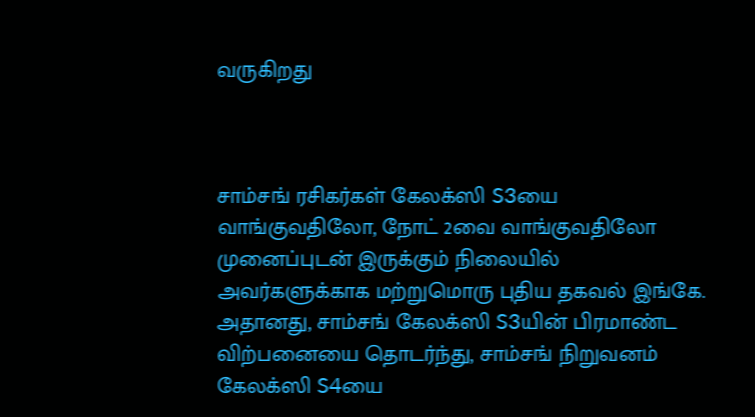வருகிறது



சாம்சங் ரசிகர்கள் கேலக்ஸி S3யை வாங்குவதிலோ, நோட் 2வை வாங்குவதிலோ முனைப்புடன் இருக்கும் நிலையில் அவர்களுக்காக மற்றுமொரு புதிய தகவல் இங்கே.
அதானது, சாம்சங் கேலக்ஸி S3யின் பிரமாண்ட விற்பனையை தொடர்ந்து, சாம்சங் நிறுவனம் கேலக்ஸி S4யை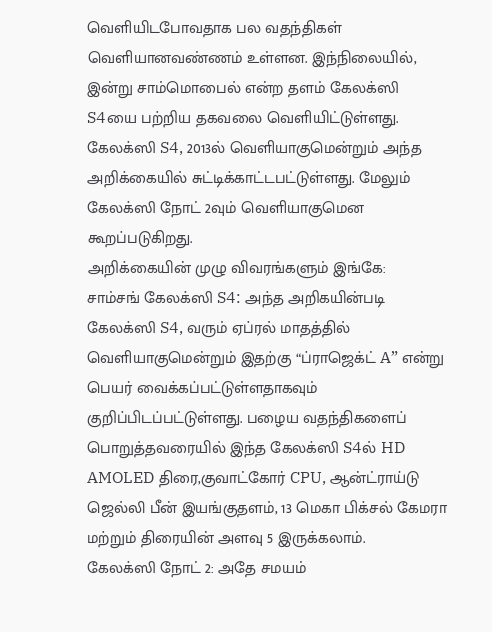வெளியிடபோவதாக பல வதந்திகள் வெளியானவண்ணம் உள்ளன. இந்நிலையில், இன்று சாம்மொபைல் என்ற தளம் கேலக்ஸி S4யை பற்றிய தகவலை வெளியிட்டுள்ளது. கேலக்ஸி S4, 2013ல் வெளியாகுமென்றும் அந்த அறிக்கையில் சுட்டிக்காட்டபட்டுள்ளது. மேலும் கேலக்ஸி நோட் 2வும் வெளியாகுமென கூறப்படுகிறது.
அறிக்கையின் முழு விவரங்களும் இங்கே:
சாம்சங் கேலக்ஸி S4: அந்த அறிகயின்படி கேலக்ஸி S4, வரும் ஏப்ரல் மாதத்தில் வெளியாகுமென்றும் இதற்கு “ப்ராஜெக்ட் A” என்று பெயர் வைக்கப்பட்டுள்ளதாகவும் குறிப்பிடப்பட்டுள்ளது. பழைய வதந்திகளைப் பொறுத்தவரையில் இந்த கேலக்ஸி S4ல் HD AMOLED திரை,குவாட்கோர் CPU, ஆன்ட்ராய்டு ஜெல்லி பீன் இயங்குதளம், 13 மெகா பிக்சல் கேமரா மற்றும் திரையின் அளவு 5 இருக்கலாம்.
கேலக்ஸி நோட் 2: அதே சமயம்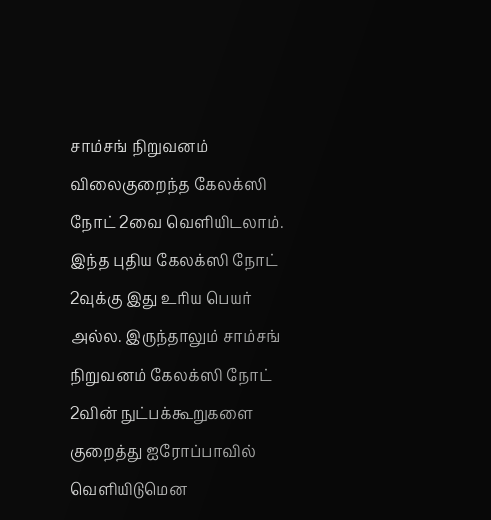சாம்சங் நிறுவனம் விலைகுறைந்த கேலக்ஸி நோட் 2வை வெளியிடலாம். இந்த புதிய கேலக்ஸி நோட் 2வுக்கு இது உரிய பெயர் அல்ல. இருந்தாலும் சாம்சங் நிறுவனம் கேலக்ஸி நோட் 2வின் நுட்பக்கூறுகளை குறைத்து ஐரோப்பாவில் வெளியிடுமென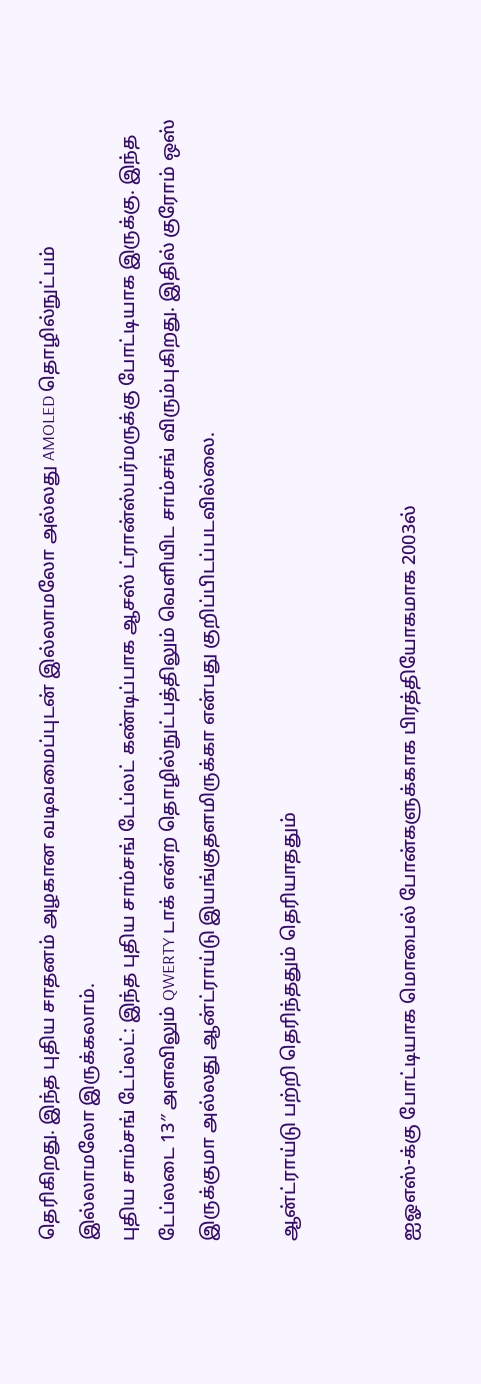தெரிகிறது. இந்த புதிய சாதனம் அழகான வடிவமைப்புடன் இல்லாமலோ அல்லது AMOLED தொழில்நுட்பம் இல்லாமலோ இருக்கலாம்.
புதிய சாம்சங் டேப்லட்: இந்த புதிய சாம்சங் டேப்லட் கண்டிப்பாக ஆசஸ் ட்ரான்ஸ்பர்மருக்கு போட்டியாக இருக்கு. இந்த டேப்லடை 13″ அளவிலும் QWERTY டாக் என்ற தொழில்நுட்பத்திலும் வெளியிட சாம்சங் விரும்புகிறது. இதில் குரோம் ஒஸ் இருக்குமா அல்லது ஆன்ட்ராய்டு இயங்குதளமிருக்கா என்பது குறிப்பிடப்படவில்லை.

ஆன்ட்ராய்டு பற்றி தெரிந்ததும் தெரியாததும்


ஐஓஎஸ்-க்கு போட்டியாக மொபைல் போன்களுக்காக பிரத்தியோகமாக 2003ல்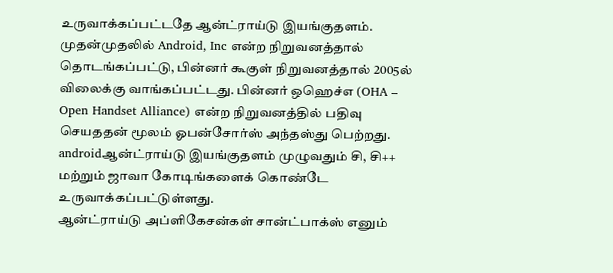உருவாக்கப்பட்டதே ஆன்ட்ராய்டு இயங்குதளம். முதன்முதலில் Android, Inc என்ற நிறுவனத்தால் தொடங்கப்பட்டு, பின்னர் கூகுள் நிறுவனத்தால் 2005ல் விலைக்கு வாங்கப்பட்டது. பின்னர் ஒஹெச்எ (OHA – Open Handset Alliance) என்ற நிறுவனத்தில் பதிவு செயததன் மூலம் ஓபன்சோர்ஸ் அந்தஸ்து பெற்றது.
androidஆன்ட்ராய்டு இயங்குதளம் முழுவதும் சி, சி++ மற்றும் ஜாவா கோடிங்களைக் கொண்டே உருவாக்கப்பட்டுள்ளது.
ஆன்ட்ராய்டு அப்ளிகேசன்கள் சான்ட்பாக்ஸ் எனும்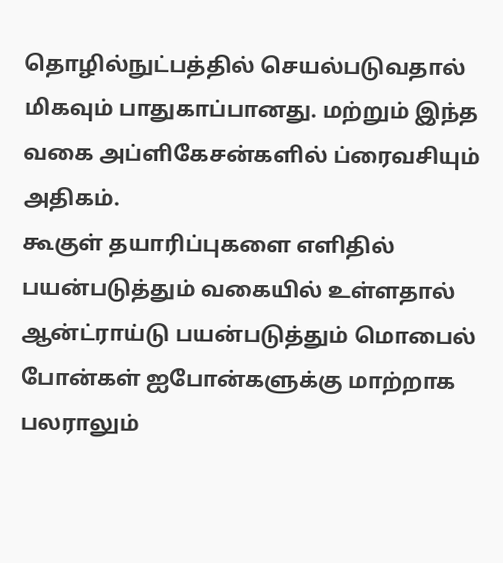தொழில்நுட்பத்தில் செயல்படுவதால் மிகவும் பாதுகாப்பானது. மற்றும் இந்த வகை அப்ளிகேசன்களில் ப்ரைவசியும் அதிகம்.
கூகுள் தயாரிப்புகளை எளிதில் பயன்படுத்தும் வகையில் உள்ளதால் ஆன்ட்ராய்டு பயன்படுத்தும் மொபைல் போன்கள் ஐபோன்களுக்கு மாற்றாக பலராலும்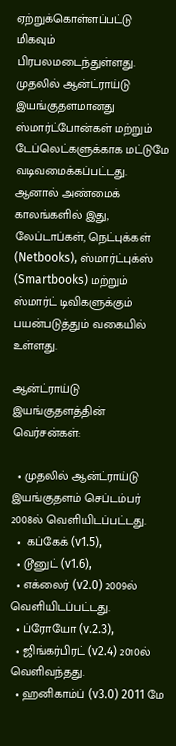ஏற்றுக்கொள்ளப்பட்டு மிகவும் பிரபலமடைந்துள்ளது.
முதலில் ஆன்ட்ராய்டு இயங்குதளமானது ஸ்மார்ட்போன்கள் மற்றும் டேப்லெட்களுக்காக மட்டுமே வடிவமைக்கப்பட்டது. ஆனால் அண்மைக் காலங்களில் இது, லேப்டாப்கள், நெட்புக்கள் (Netbooks), ஸ்மார்ட்புக்ஸ் (Smartbooks) மற்றும் ஸ்மார்ட் டிவிகளுக்கும் பயன்படுத்தும் வகையில் உள்ளது.

ஆன்ட்ராய்டு இயங்குதளத்தின் வெர்சன்கள்:

  • முதலில் ஆன்ட்ராய்டு இயங்குதளம் செப்டம்பர் 2008ல் வெளியிடப்பட்டது.
  •  கப்கேக் (v1.5),
  • டூனுட் (v1.6),
  • எக்லைர் (v2.0) 2009ல் வெளியிடப்பட்டது.
  • ப்ரோயோ (v.2.3),
  • ஜிங்கர்பிரட் (v2.4) 2010ல் வெளிவந்தது.
  • ஹனிகாம்ப் (v3.0) 2011 மே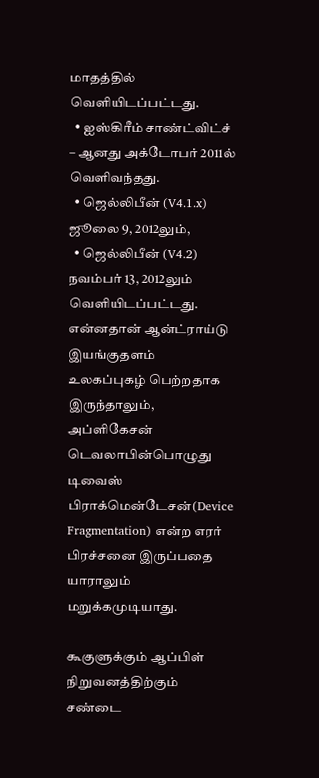மாதத்தில் வெளியிடப்பட்டது.
  • ஐஸ்கிரீம் சாண்ட்விட்ச் – ஆனது அக்டோபர் 2011ல் வெளிவந்தது.
  • ஜெல்லிபீன் (V4.1.x) ஜூலை 9, 2012லும்,
  • ஜெல்லிபீன் (V4.2) நவம்பர் 13, 2012லும் வெளியிடப்பட்டது.
என்னதான் ஆன்ட்ராய்டு இயங்குதளம் உலகப்புகழ் பெற்றதாக இருந்தாலும், அப்ளிகேசன் டெவலாபின்பொழுது டிவைஸ் பிராக்மென்டேசன்(Device Fragmentation) என்ற எரர் பிரச்சனை இருப்பதை யாராலும் மறுக்கமுடியாது.

கூகுளுக்கும் ஆப்பிள் நிறுவனத்திற்கும் சண்டை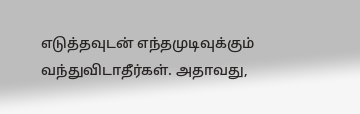எடுத்தவுடன் எந்தமுடிவுக்கும் வந்துவிடாதீர்கள். அதாவது,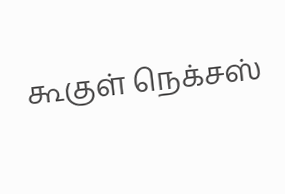கூகுள் நெக்சஸ்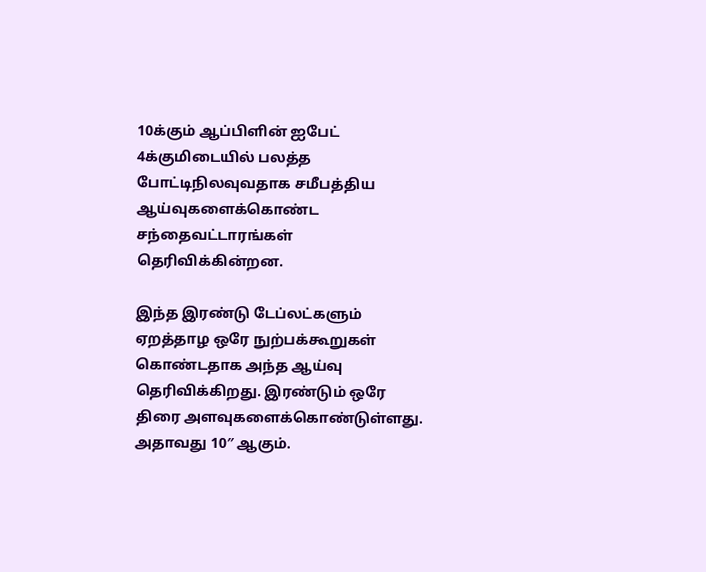10க்கும் ஆப்பிளின் ஐபேட் 4க்குமிடையில் பலத்த போட்டிநிலவுவதாக சமீபத்திய ஆய்வுகளைக்கொண்ட சந்தைவட்டாரங்கள் தெரிவிக்கின்றன.

இந்த இரண்டு டேப்லட்களும் ஏறத்தாழ ஒரே நுற்பக்கூறுகள் கொண்டதாக அந்த ஆய்வு தெரிவிக்கிறது. இரண்டும் ஒரே திரை அளவுகளைக்கொண்டுள்ளது. அதாவது 10″ ஆகும்.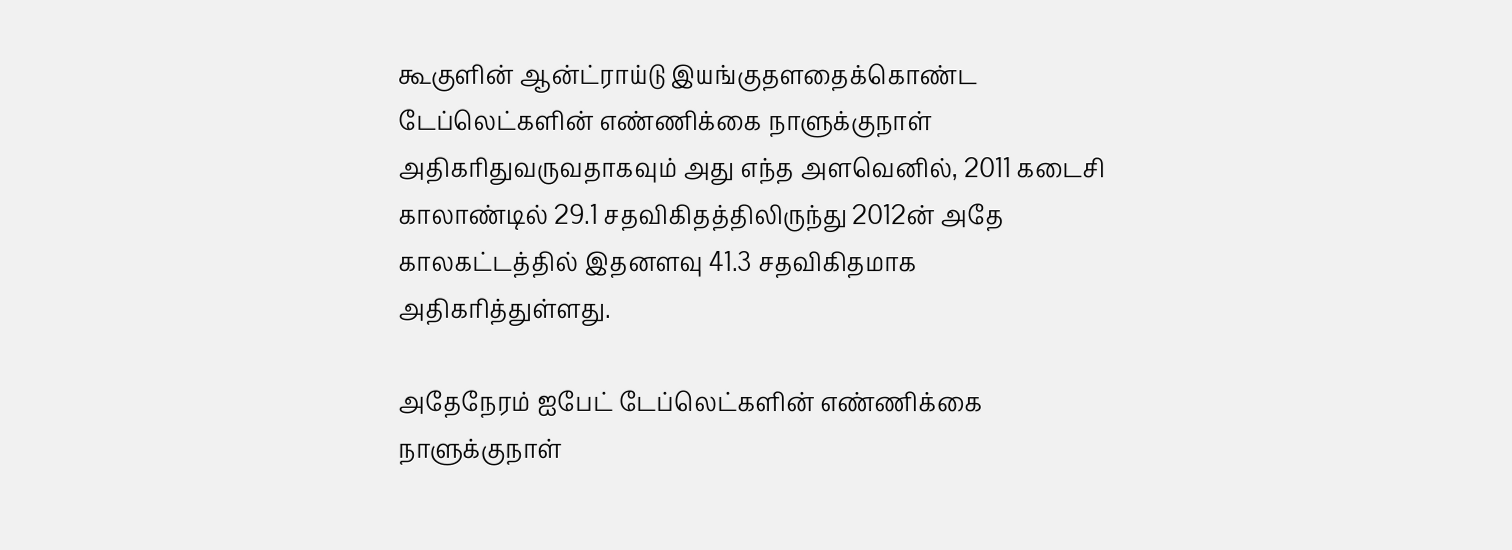கூகுளின் ஆன்ட்ராய்டு இயங்குதளதைக்கொண்ட டேப்லெட்களின் எண்ணிக்கை நாளுக்குநாள் அதிகரிதுவருவதாகவும் அது எந்த அளவெனில், 2011 கடைசி காலாண்டில் 29.1 சதவிகிதத்திலிருந்து 2012ன் அதே காலகட்டத்தில் இதனளவு 41.3 சதவிகிதமாக அதிகரித்துள்ளது.

அதேநேரம் ஐபேட் டேப்லெட்களின் எண்ணிக்கை நாளுக்குநாள்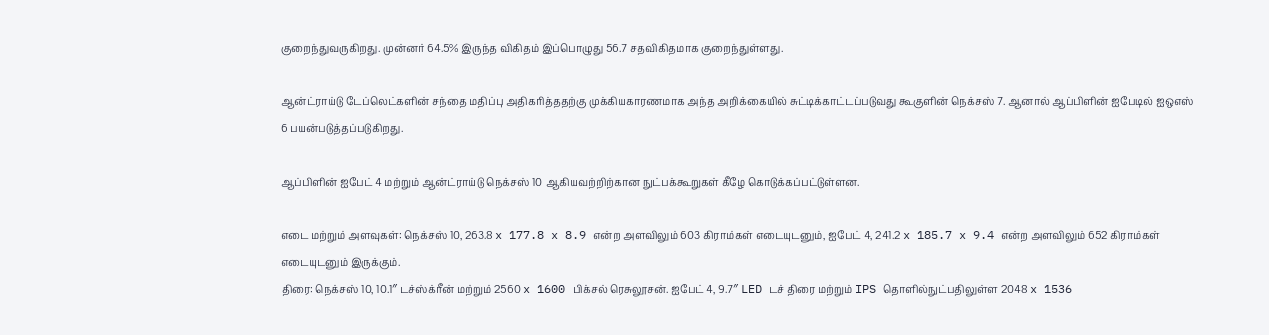குறைந்துவருகிறது. முன்னர் 64.5% இருந்த விகிதம் இப்பொழுது 56.7 சதவிகிதமாக குறைந்துள்ளது.

ஆன்ட்ராய்டு டேப்லெட்களின் சந்தை மதிப்பு அதிகரித்ததற்கு முக்கியகாரணமாக அந்த அறிக்கையில் சுட்டிக்காட்டப்படுவது கூகுளின் நெக்சஸ் 7. ஆனால் ஆப்பிளின் ஐபேடில் ஐஒஎஸ் 6 பயன்படுத்தப்படுகிறது.

ஆப்பிளின் ஐபேட் 4 மற்றும் ஆன்ட்ராய்டு நெக்சஸ் 10 ஆகியவற்றிற்கான நுட்பக்கூறுகள் கீழே கொடுக்கப்பட்டுள்ளன.

எடை மற்றும் அளவுகள்: நெக்சஸ் 10, 263.8 x 177.8 x 8.9 என்ற அளவிலும் 603 கிராம்கள் எடையுடனும், ஐபேட் 4, 241.2 x 185.7 x 9.4 என்ற அளவிலும் 652 கிராம்கள் எடையுடனும் இருக்கும்.
திரை: நெக்சஸ் 10, 10.1″ டச்ஸ்க்ரீன் மற்றும் 2560 x 1600 பிக்சல் ரெசுலூசன். ஐபேட் 4, 9.7″ LED டச் திரை மற்றும் IPS தொளில்நுட்பதிலுள்ள 2048 x 1536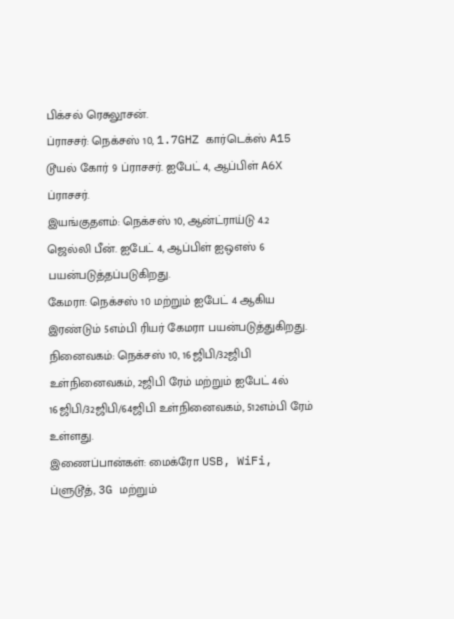பிக்சல் ரெசுலூசன்.
ப்ராசசர்: நெக்சஸ் 10, 1.7GHZ கார்டெக்ஸ் A15 டூயல் கோர் 9 ப்ராசசர். ஐபேட் 4, ஆப்பிள் A6X ப்ராசசர்.
இயங்குதளம்: நெக்சஸ் 10, ஆன்ட்ராய்டு 4.2 ஜெல்லி பீன். ஐபேட் 4, ஆப்பிள் ஐஒஎஸ் 6 பயன்படுத்தப்படுகிறது.
கேமரா: நெக்சஸ் 10 மற்றும் ஐபேட் 4 ஆகிய இரண்டும் 5எம்பி ரியர் கேமரா பயன்படுத்துகிறது.
நினைவகம்: நெக்சஸ் 10, 16ஜிபி/32ஜிபி உள்நினைவகம், 2ஜிபி ரேம் மற்றும் ஐபேட் 4ல் 16ஜிபி/32ஜிபி/64ஜிபி உள்நினைவகம், 512எம்பி ரேம் உள்ளது.
இணைப்பான்கள்: மைக்ரோ USB, WiFi, ப்ளுடூத், 3G மற்றும்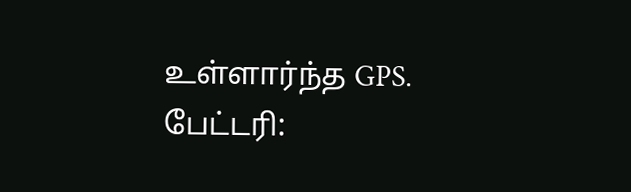உள்ளார்ந்த GPS.
பேட்டரி: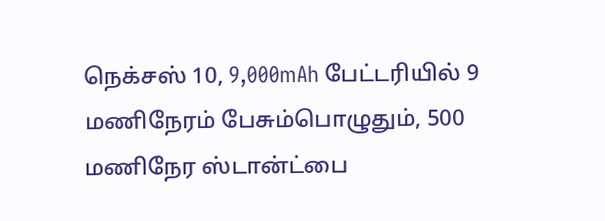நெக்சஸ் 10, 9,000mAh பேட்டரியில் 9 மணிநேரம் பேசும்பொழுதும், 500 மணிநேர ஸ்டான்ட்பை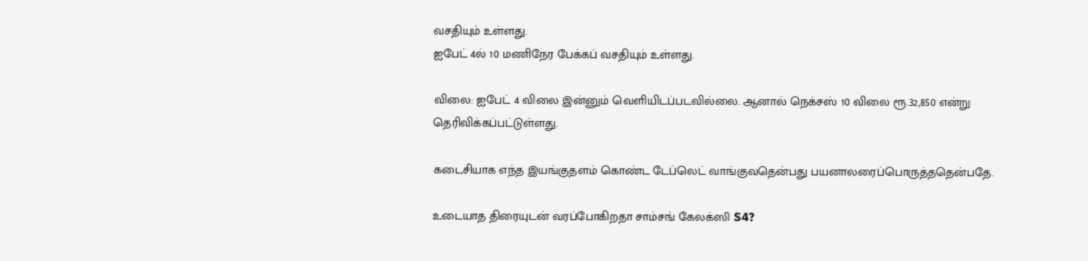வசதியும் உள்ளது.
ஐபேட் 4ல் 10 மணிநேர பேக்கப் வசதியும் உள்ளது.

விலை: ஐபேட் 4 விலை இன்னும் வெளியிடப்படவில்லை. ஆனால் நெக்சஸ் 10 விலை ரூ.32,850 என்று தெரிவிக்கப்பட்டுள்ளது.

கடைசியாக எந்த இயங்குதளம் கொண்ட டேப்லெட் வாங்குவதென்பது பயனாலரைப்பொருத்ததென்பதே.

உடையாத திரையுடன் வரப்போகிறதா சாம்சங் கேலக்ஸி S4?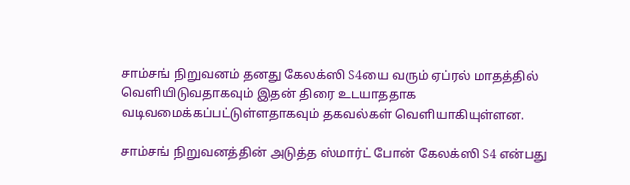சாம்சங் நிறுவனம் தனது கேலக்ஸி S4யை வரும் ஏப்ரல் மாதத்தில் வெளியிடுவதாகவும் இதன் திரை உடயாததாக வடிவமைக்கப்பட்டுள்ளதாகவும் தகவல்கள் வெளியாகியுள்ளன.

சாம்சங் நிறுவனத்தின் அடுத்த ஸ்மார்ட் போன் கேலக்ஸி S4 என்பது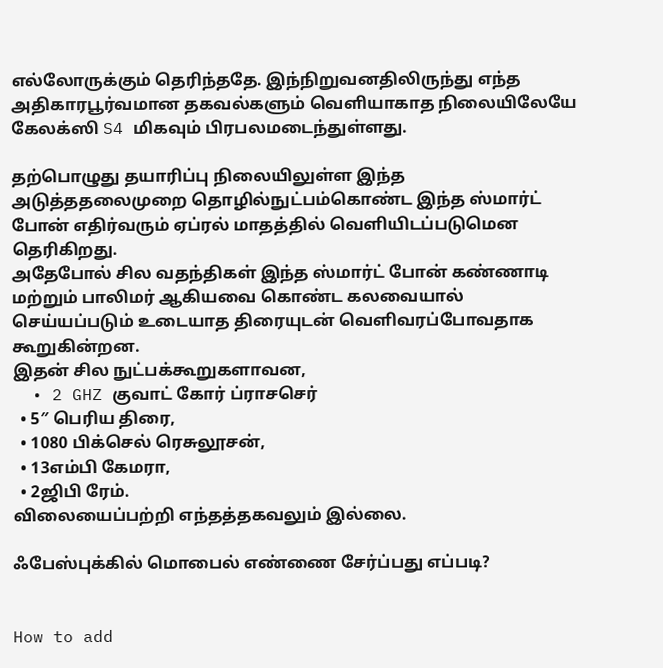எல்லோருக்கும் தெரிந்ததே. இந்நிறுவனதிலிருந்து எந்த அதிகாரபூர்வமான தகவல்களும் வெளியாகாத நிலையிலேயே கேலக்ஸி S4 மிகவும் பிரபலமடைந்துள்ளது.

தற்பொழுது தயாரிப்பு நிலையிலுள்ள இந்த அடுத்ததலைமுறை தொழில்நுட்பம்கொண்ட இந்த ஸ்மார்ட் போன் எதிர்வரும் ஏப்ரல் மாதத்தில் வெளியிடப்படுமென தெரிகிறது.
அதேபோல் சில வதந்திகள் இந்த ஸ்மார்ட் போன் கண்ணாடி மற்றும் பாலிமர் ஆகியவை கொண்ட கலவையால் செய்யப்படும் உடையாத திரையுடன் வெளிவரப்போவதாக கூறுகின்றன.
இதன் சில நுட்பக்கூறுகளாவன,
  • 2 GHZ குவாட் கோர் ப்ராசசெர்
  • 5″ பெரிய திரை,
  • 1080 பிக்செல் ரெசுலூசன்,
  • 13எம்பி கேமரா,
  • 2ஜிபி ரேம்.
விலையைப்பற்றி எந்தத்தகவலும் இல்லை.

ஃபேஸ்புக்கில் மொபைல் எண்ணை சேர்ப்பது எப்படி?


How to add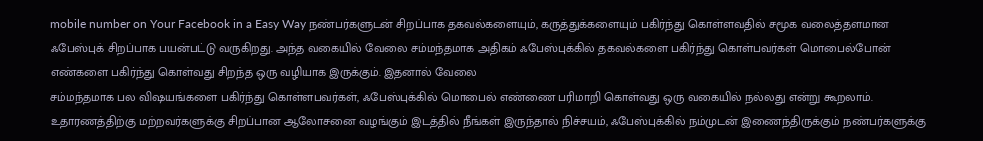mobile number on Your Facebook in a Easy Way நண்பர்களுடன் சிறப்பாக தகவல்களையும், கருத்துக்களையும் பகிர்ந்து கொள்ளவதில் சமூக வலைத்தளமான ஃபேஸ்புக் சிறப்பாக பயன்பட்டு வருகிறது. அந்த வகையில் வேலை சம்மந்தமாக அதிகம் ஃபேஸ்புக்கில் தகவல்களை பகிர்ந்து கொள்பவர்கள் மொபைல்போன் எண்களை பகிர்ந்து கொள்வது சிறந்த ஒரு வழியாக இருக்கும். இதனால் வேலை
சம்மந்தமாக பல விஷயங்களை பகிர்ந்து கொள்ளபவர்கள், ஃபேஸ்புக்கில் மொபைல் எண்ணை பரிமாறி கொள்வது ஒரு வகையில் நல்லது என்று கூறலாம்.
உதாரணத்திற்கு மற்றவர்களுக்கு சிறப்பான ஆலோசனை வழங்கும் இடத்தில் நீங்கள் இருந்தால் நிச்சயம், ஃபேஸ்புக்கில் நம்முடன் இணைந்திருக்கும் நண்பர்களுக்கு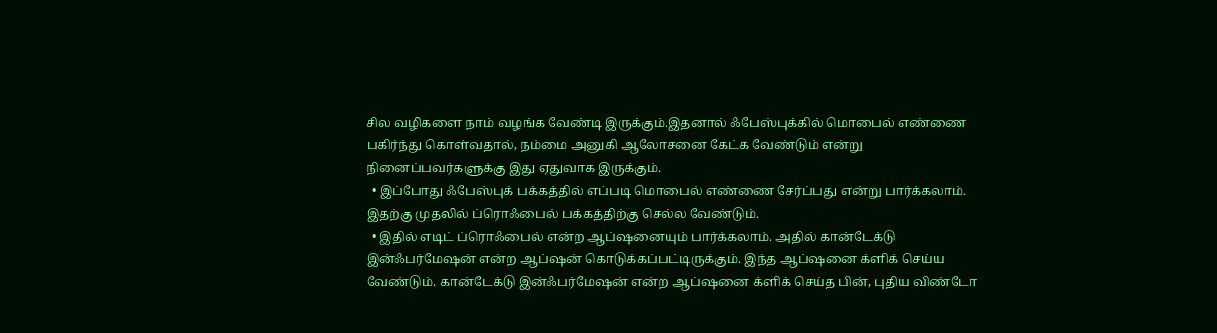சில வழிகளை நாம் வழங்க வேண்டி இருக்கும்.இதனால் ஃபேஸ்புக்கில் மொபைல் எண்ணை பகிர்ந்து கொள்வதால், நம்மை அனுகி ஆலோசனை கேட்க வேண்டும் என்று
நினைப்பவர்களுக்கு இது ஏதுவாக இருக்கும்.
  • இப்போது ஃபேஸ்புக் பக்கத்தில் எப்படி மொபைல் எண்ணை சேர்ப்பது என்று பார்க்கலாம். இதற்கு முதலில் ப்ரொஃபைல் பக்கத்திற்கு செல்ல வேண்டும்.
  • இதில் எடிட் ப்ரொஃபைல் என்ற ஆப்ஷனையும் பார்க்கலாம். அதில் கான்டேக்டு இன்ஃபர்மேஷன் என்ற ஆப்ஷன் கொடுக்கப்பட்டிருக்கும். இந்த ஆப்ஷனை க்ளிக் செய்ய வேண்டும். கான்டேக்டு இன்ஃபர்மேஷன் என்ற ஆப்ஷனை க்ளிக் செய்த பின், புதிய விண்டோ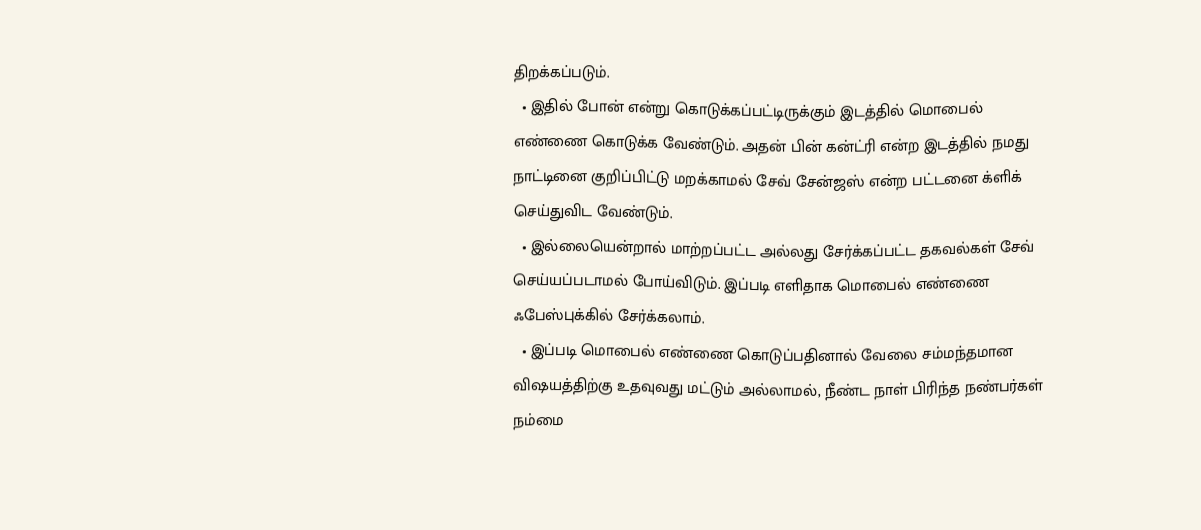திறக்கப்படும்.
  • இதில் போன் என்று கொடுக்கப்பட்டிருக்கும் இடத்தில் மொபைல் எண்ணை கொடுக்க வேண்டும். அதன் பின் கன்ட்ரி என்ற இடத்தில் நமது நாட்டினை குறிப்பிட்டு மறக்காமல் சேவ் சேன்ஜஸ் என்ற பட்டனை க்ளிக் செய்துவிட வேண்டும்.
  • இல்லையென்றால் மாற்றப்பட்ட அல்லது சேர்க்கப்பட்ட தகவல்கள் சேவ் செய்யப்படாமல் போய்விடும். இப்படி எளிதாக மொபைல் எண்ணை ஃபேஸ்புக்கில் சேர்க்கலாம்.
  • இப்படி மொபைல் எண்ணை கொடுப்பதினால் வேலை சம்மந்தமான விஷயத்திற்கு உதவுவது மட்டும் அல்லாமல், நீண்ட நாள் பிரிந்த நண்பர்கள் நம்மை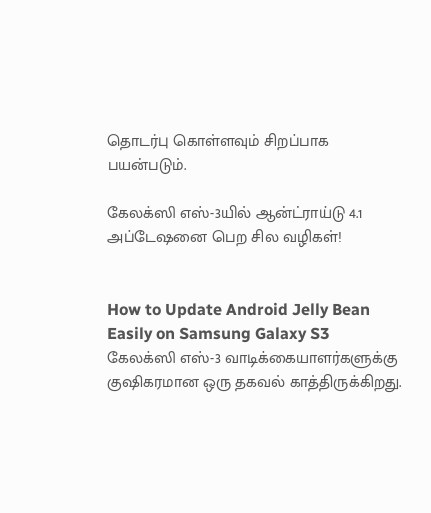தொடர்பு கொள்ளவும் சிறப்பாக பயன்படும்.

கேலக்ஸி எஸ்-3யில் ஆன்ட்ராய்டு 4.1 அப்டேஷனை பெற சில வழிகள்!


How to Update Android Jelly Bean Easily on Samsung Galaxy S3
கேலக்ஸி எஸ்-3 வாடிக்கையாளர்களுக்கு குஷிகரமான ஒரு தகவல் காத்திருக்கிறது.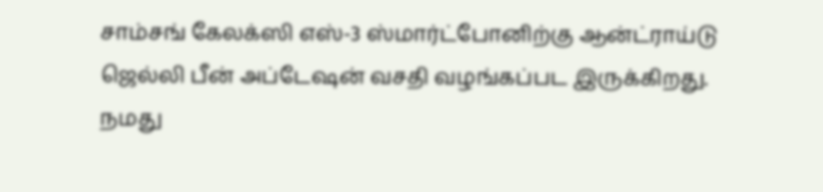சாம்சங் கேலக்ஸி எஸ்-3 ஸ்மார்ட்போனிற்கு ஆன்ட்ராய்டு ஜெல்லி பீன் அப்டேஷன் வசதி வழங்கப்பட இருக்கிறது.
நமது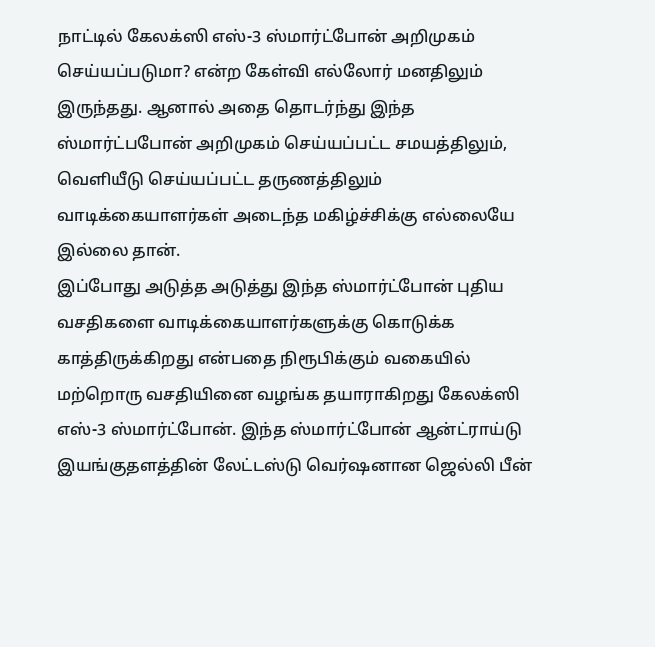நாட்டில் கேலக்ஸி எஸ்-3 ஸ்மார்ட்போன் அறிமுகம் செய்யப்படுமா? என்ற கேள்வி எல்லோர் மனதிலும் இருந்தது. ஆனால் அதை தொடர்ந்து இந்த ஸ்மார்ட்பபோன் அறிமுகம் செய்யப்பட்ட சமயத்திலும், வெளியீடு செய்யப்பட்ட தருணத்திலும் வாடிக்கையாளர்கள் அடைந்த மகிழ்ச்சிக்கு எல்லையே இல்லை தான்.
இப்போது அடுத்த அடுத்து இந்த ஸ்மார்ட்போன் புதிய வசதிகளை வாடிக்கையாளர்களுக்கு கொடுக்க காத்திருக்கிறது என்பதை நிரூபிக்கும் வகையில் மற்றொரு வசதியினை வழங்க தயாராகிறது கேலக்ஸி எஸ்-3 ஸ்மார்ட்போன். இந்த ஸ்மார்ட்போன் ஆன்ட்ராய்டு இயங்குதளத்தின் லேட்டஸ்டு வெர்ஷனான ஜெல்லி பீன்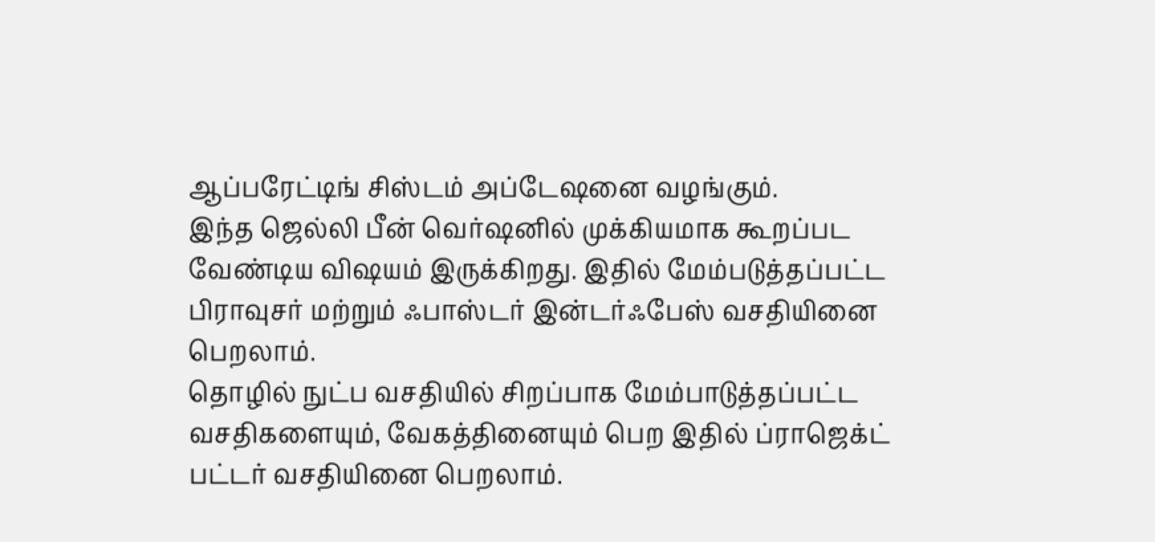ஆப்பரேட்டிங் சிஸ்டம் அப்டேஷனை வழங்கும்.
இந்த ஜெல்லி பீன் வெர்ஷனில் முக்கியமாக கூறப்பட வேண்டிய விஷயம் இருக்கிறது. இதில் மேம்படுத்தப்பட்ட பிராவுசர் மற்றும் ஃபாஸ்டர் இன்டர்ஃபேஸ் வசதியினை பெறலாம்.
தொழில் நுட்ப வசதியில் சிறப்பாக மேம்பாடுத்தப்பட்ட வசதிகளையும், வேகத்தினையும் பெற இதில் ப்ராஜெக்ட் பட்டர் வசதியினை பெறலாம்.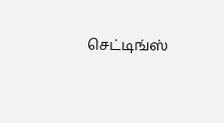செட்டிங்ஸ்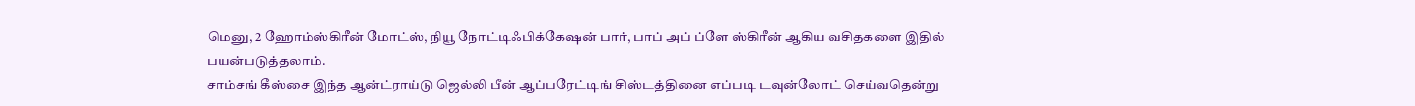மெனு, 2 ஹோம்ஸ்கிரீன் மோட்ஸ், நியூ நோட்டிஃபிக்கேஷன் பார், பாப் அப் ப்ளே ஸ்கிரீன் ஆகிய வசிதகளை இதில் பயன்படுத்தலாம்.
சாம்சங் கீஸ்சை இந்த ஆன்ட்ராய்டு ஜெல்லி பீன் ஆப்பரேட்டிங் சிஸ்டத்தினை எப்படி டவுன்லோட் செய்வதென்று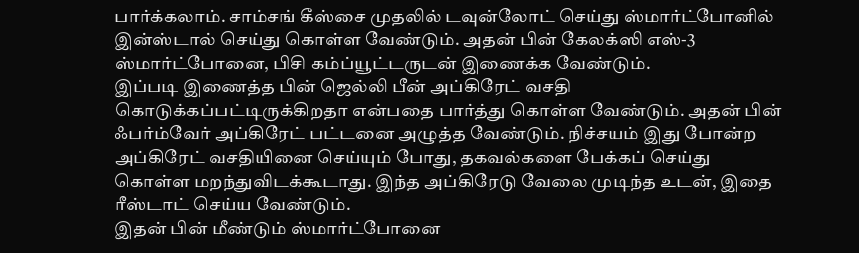பார்க்கலாம். சாம்சங் கீஸ்சை முதலில் டவுன்லோட் செய்து ஸ்மார்ட்போனில் இன்ஸ்டால் செய்து கொள்ள வேண்டும். அதன் பின் கேலக்ஸி எஸ்-3 ஸ்மார்ட்போனை, பிசி கம்ப்யூட்டருடன் இணைக்க வேண்டும்.
இப்படி இணைத்த பின் ஜெல்லி பீன் அப்கிரேட் வசதி கொடுக்கப்பட்டிருக்கிறதா என்பதை பார்த்து கொள்ள வேண்டும். அதன் பின் ஃபர்ம்வேர் அப்கிரேட் பட்டனை அழுத்த வேண்டும். நிச்சயம் இது போன்ற அப்கிரேட் வசதியினை செய்யும் போது, தகவல்களை பேக்கப் செய்து கொள்ள மறந்துவிடக்கூடாது. இந்த அப்கிரேடு வேலை முடிந்த உடன், இதை ரீஸ்டாட் செய்ய வேண்டும்.
இதன் பின் மீண்டும் ஸ்மார்ட்போனை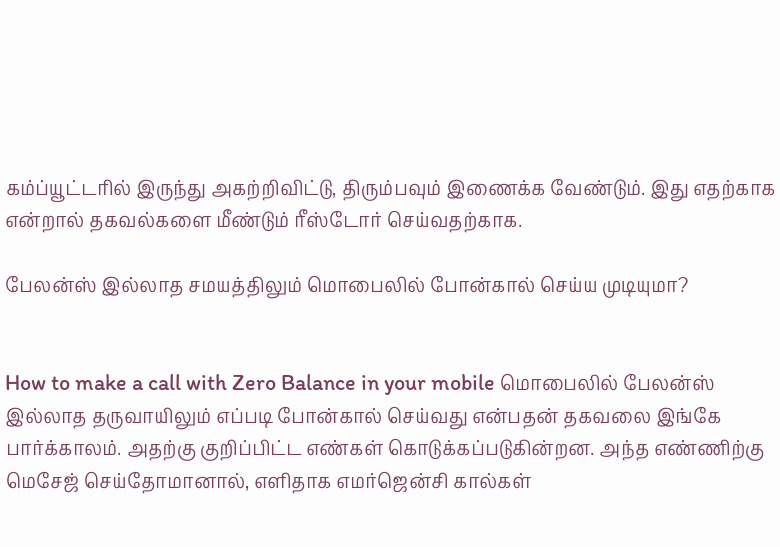கம்ப்யூட்டரில் இருந்து அகற்றிவிட்டு, திரும்பவும் இணைக்க வேண்டும். இது எதற்காக என்றால் தகவல்களை மீண்டும் ரீஸ்டோர் செய்வதற்காக.

பேலன்ஸ் இல்லாத சமயத்திலும் மொபைலில் போன்கால் செய்ய முடியுமா?


How to make a call with Zero Balance in your mobile மொபைலில் பேலன்ஸ் இல்லாத தருவாயிலும் எப்படி போன்கால் செய்வது என்பதன் தகவலை இங்கே பார்க்காலம். அதற்கு குறிப்பிட்ட எண்கள் கொடுக்கப்படுகின்றன. அந்த எண்ணிற்கு மெசேஜ் செய்தோமானால், எளிதாக எமர்ஜென்சி கால்கள்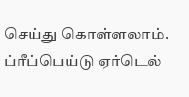செய்து கொள்ளலாம்.
ப்ரீப்பெய்டு ஏர்டெல்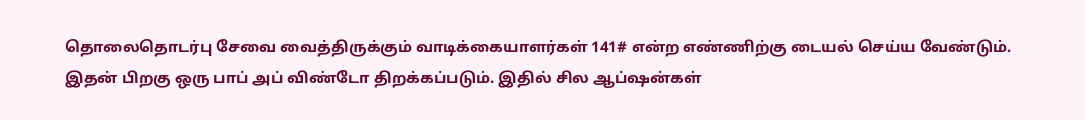தொலைதொடர்பு சேவை வைத்திருக்கும் வாடிக்கையாளர்கள் 141# என்ற எண்ணிற்கு டையல் செய்ய வேண்டும். இதன் பிறகு ஒரு பாப் அப் விண்டோ திறக்கப்படும். இதில் சில ஆப்ஷன்கள்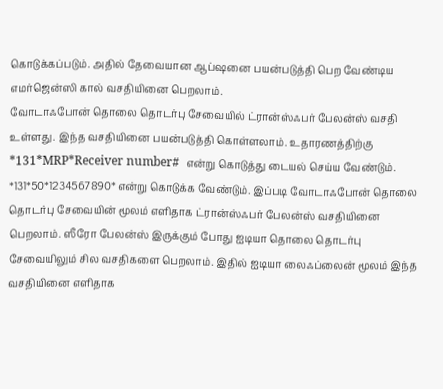கொடுக்கப்படும். அதில் தேவையான ஆப்ஷனை பயன்படுத்தி பெற வேண்டிய எமர்ஜென்ஸி கால் வசதியினை பெறலாம்.
வோடாஃபோன் தொலை தொடர்பு சேவையில் ட்ரான்ஸ்ஃபர் பேலன்ஸ் வசதி உள்ளது. இந்த வசதியினை பயன்படுத்தி கொள்ளலாம். உதாரணத்திற்கு *131*MRP*Receiver number#  என்று கொடுத்து டையல் செய்ய வேண்டும்.
*131*50*1234567890* என்று கொடுக்க வேண்டும். இப்படி வோடாஃபோன் தொலை தொடர்பு சேவையின் மூலம் எளிதாக ட்ரான்ஸ்ஃபர் பேலன்ஸ் வசதியினை பெறலாம். ஸீரோ பேலன்ஸ் இருக்கும் போது ஐடியா தொலை தொடர்பு சேவையிலும் சில வசதிகளை பெறலாம். இதில் ஐடியா லைஃப்லைன் மூலம் இந்த வசதியினை எளிதாக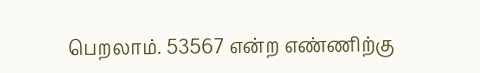பெறலாம். 53567 என்ற எண்ணிற்கு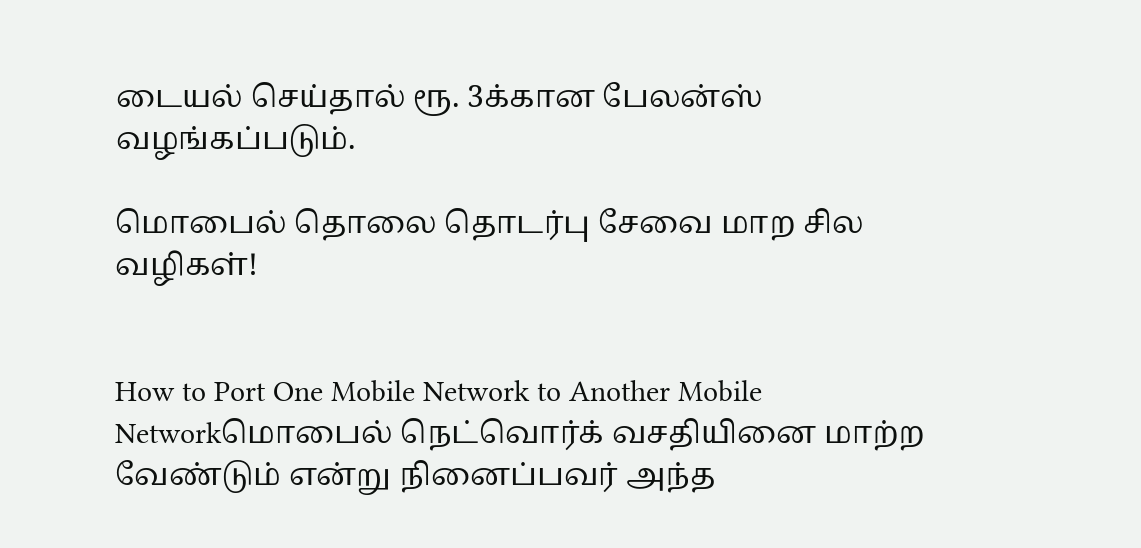டையல் செய்தால் ரூ. 3க்கான பேலன்ஸ் வழங்கப்படும்.

மொபைல் தொலை தொடர்பு சேவை மாற சில வழிகள்!


How to Port One Mobile Network to Another Mobile Networkமொபைல் நெட்வொர்க் வசதியினை மாற்ற வேண்டும் என்று நினைப்பவர் அந்த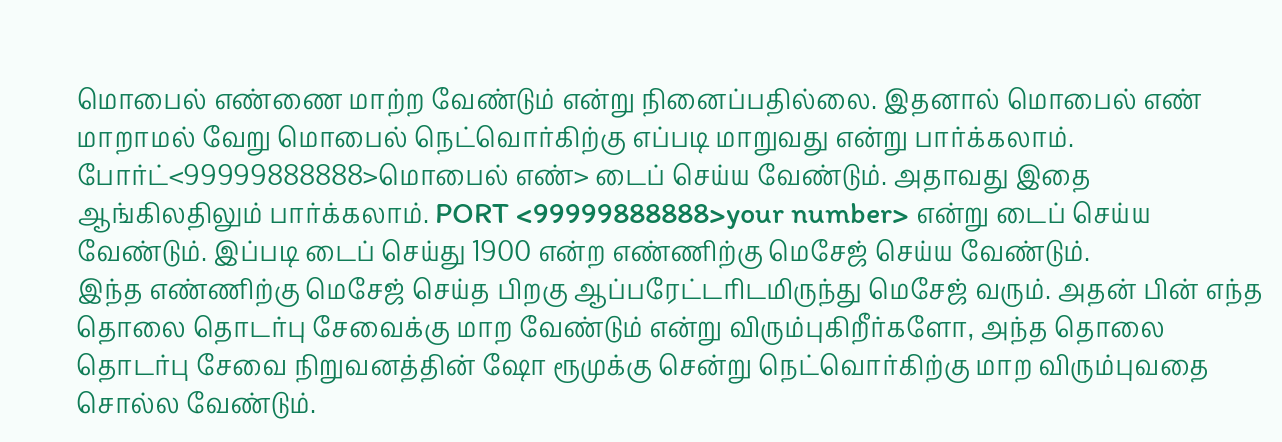மொபைல் எண்ணை மாற்ற வேண்டும் என்று நினைப்பதில்லை. இதனால் மொபைல் எண் மாறாமல் வேறு மொபைல் நெட்வொர்கிற்கு எப்படி மாறுவது என்று பார்க்கலாம்.
போர்ட்<99999888888>மொபைல் எண்> டைப் செய்ய வேண்டும். அதாவது இதை ஆங்கிலதிலும் பார்க்கலாம். PORT <99999888888>your number> என்று டைப் செய்ய வேண்டும். இப்படி டைப் செய்து 1900 என்ற எண்ணிற்கு மெசேஜ் செய்ய வேண்டும்.
இந்த எண்ணிற்கு மெசேஜ் செய்த பிறகு ஆப்பரேட்டரிடமிருந்து மெசேஜ் வரும். அதன் பின் எந்த தொலை தொடர்பு சேவைக்கு மாற வேண்டும் என்று விரும்புகிறீர்களோ, அந்த தொலை தொடர்பு சேவை நிறுவனத்தின் ஷோ ரூமுக்கு சென்று நெட்வொர்கிற்கு மாற விரும்புவதை சொல்ல வேண்டும்.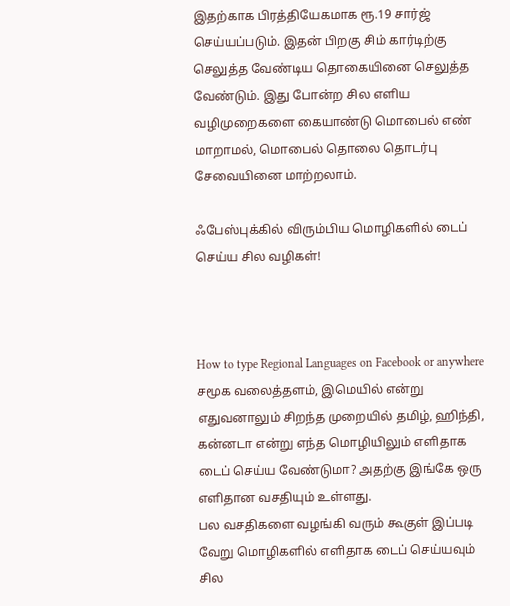இதற்காக பிரத்தியேகமாக ரூ.19 சார்ஜ் செய்யப்படும். இதன் பிறகு சிம் கார்டிற்கு செலுத்த வேண்டிய தொகையினை செலுத்த வேண்டும். இது போன்ற சில எளிய வழிமுறைகளை கையாண்டு மொபைல் எண் மாறாமல், மொபைல் தொலை தொடர்பு சேவையினை மாற்றலாம்.

ஃபேஸ்புக்கில் விரும்பிய மொழிகளில் டைப் செய்ய சில வழிகள்!



How to type Regional Languages on Facebook or anywhere
சமூக வலைத்தளம், இமெயில் என்று எதுவனாலும் சிறந்த முறையில் தமிழ், ஹிந்தி, கன்னடா என்று எந்த மொழியிலும் எளிதாக டைப் செய்ய வேண்டுமா? அதற்கு இங்கே ஒரு எளிதான வசதியும் உள்ளது.
பல வசதிகளை வழங்கி வரும் கூகுள் இப்படி வேறு மொழிகளில் எளிதாக டைப் செய்யவும் சில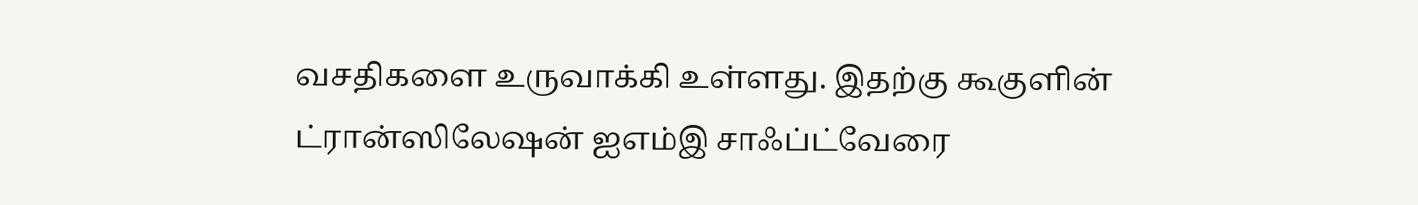வசதிகளை உருவாக்கி உள்ளது. இதற்கு கூகுளின் ட்ரான்ஸிலேஷன் ஐஎம்இ சாஃப்ட்வேரை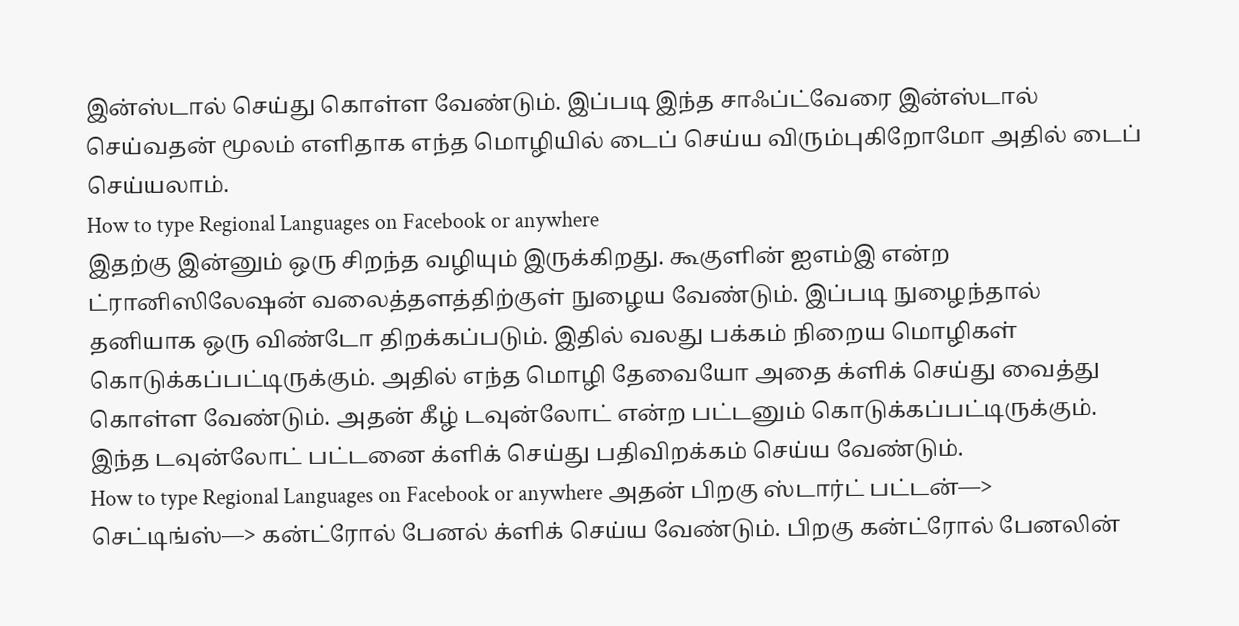இன்ஸ்டால் செய்து கொள்ள வேண்டும். இப்படி இந்த சாஃப்ட்வேரை இன்ஸ்டால் செய்வதன் மூலம் எளிதாக எந்த மொழியில் டைப் செய்ய விரும்புகிறோமோ அதில் டைப் செய்யலாம்.
How to type Regional Languages on Facebook or anywhere
இதற்கு இன்னும் ஒரு சிறந்த வழியும் இருக்கிறது. கூகுளின் ஐஎம்இ என்ற ட்ரானிஸிலேஷன் வலைத்தளத்திற்குள் நுழைய வேண்டும். இப்படி நுழைந்தால் தனியாக ஒரு விண்டோ திறக்கப்படும். இதில் வலது பக்கம் நிறைய மொழிகள் கொடுக்கப்பட்டிருக்கும். அதில் எந்த மொழி தேவையோ அதை க்ளிக் செய்து வைத்து கொள்ள வேண்டும். அதன் கீழ் டவுன்லோட் என்ற பட்டனும் கொடுக்கப்பட்டிருக்கும். இந்த டவுன்லோட் பட்டனை க்ளிக் செய்து பதிவிறக்கம் செய்ய வேண்டும்.
How to type Regional Languages on Facebook or anywhere அதன் பிறகு ஸ்டார்ட் பட்டன்—> செட்டிங்ஸ்—> கன்ட்ரோல் பேனல் க்ளிக் செய்ய வேண்டும். பிறகு கன்ட்ரோல் பேனலின்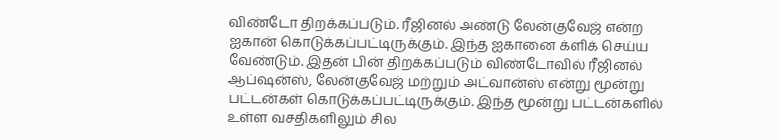விண்டோ திறக்கப்படும். ரீஜினல் அண்டு லேன்குவேஜ் என்ற ஐகான் கொடுக்கப்பட்டிருக்கும். இந்த ஐகானை க்ளிக் செய்ய வேண்டும். இதன் பின் திறக்கப்படும் விண்டோவில் ரீஜினல் ஆப்ஷன்ஸ், லேன்குவேஜ் மற்றும் அட்வான்ஸ் என்று மூன்று பட்டன்கள் கொடுக்கப்பட்டிருக்கும். இந்த மூன்று பட்டன்களில் உள்ள வசதிகளிலும் சில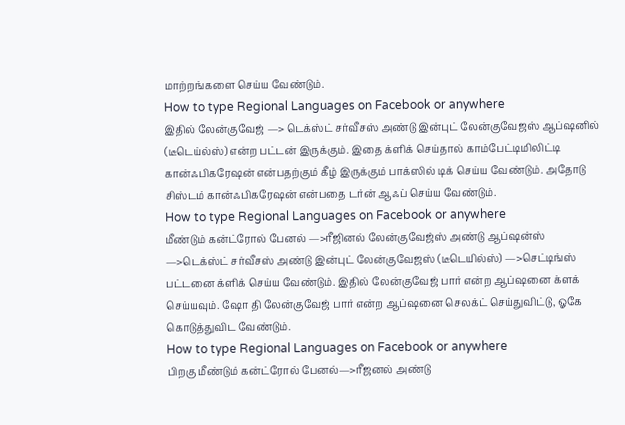மாற்றங்களை செய்ய வேண்டும்.
How to type Regional Languages on Facebook or anywhere
இதில் லேன்குவேஜ் —> டெக்ஸ்ட் சர்வீசஸ் அண்டு இன்புட் லேன்குவேஜஸ் ஆப்ஷனில் (டீடெய்ல்ஸ்) என்ற பட்டன் இருக்கும். இதை க்ளிக் செய்தால் காம்பேட்டிமிலிட்டி கான்ஃபிகரேஷன் என்பதற்கும் கீழ் இருக்கும் பாக்ஸில் டிக் செய்ய வேண்டும். அதோடு சிஸ்டம் கான்ஃபிகரேஷன் என்பதை டர்ன் ஆஃப் செய்ய வேண்டும்.
How to type Regional Languages on Facebook or anywhere
மீண்டும் கன்ட்ரோல் பேனல் —>ரீஜினல் லேன்குவேஜ்ஸ் அண்டு ஆப்ஷன்ஸ் —>டெக்ஸ்ட் சர்வீசஸ் அண்டு இன்புட் லேன்குவேஜஸ் (டீடெயில்ஸ்) —>செட்டிங்ஸ் பட்டனை க்ளிக் செய்ய வேண்டும். இதில் லேன்குவேஜ் பார் என்ற ஆப்ஷனை க்ளக் செய்யவும். ஷோ தி லேன்குவேஜ் பார் என்ற ஆப்ஷனை செலக்ட் செய்துவிட்டு, ஓகே கொடுத்துவிட வேண்டும்.
How to type Regional Languages on Facebook or anywhere
பிறகு மீண்டும் கன்ட்ரோல் பேனல்—>ரீஜனல் அண்டு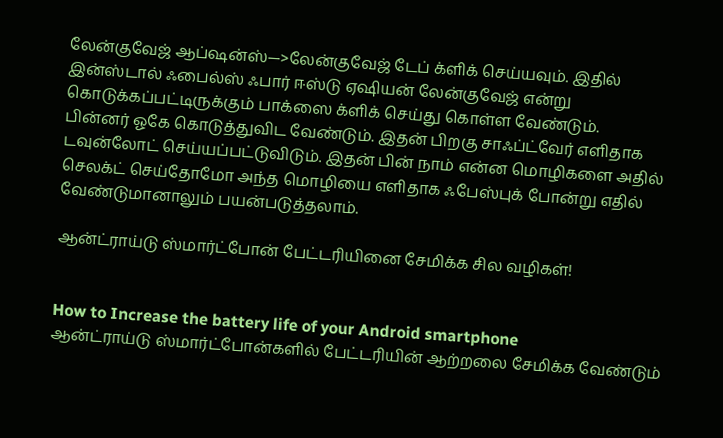லேன்குவேஜ் ஆப்ஷன்ஸ்—>லேன்குவேஜ் டேப் க்ளிக் செய்யவும். இதில் இன்ஸ்டால் ஃபைல்ஸ் ஃபார் ஈஸ்டு ஏஷியன் லேன்குவேஜ் என்று கொடுக்கப்பட்டிருக்கும் பாக்ஸை க்ளிக் செய்து கொள்ள வேண்டும்.
பின்னர் ஓகே கொடுத்துவிட வேண்டும். இதன் பிறகு சாஃப்ட்வேர் எளிதாக டவுன்லோட் செய்யப்பட்டுவிடும். இதன் பின் நாம் என்ன மொழிகளை அதில் செலக்ட் செய்தோமோ அந்த மொழியை எளிதாக ஃபேஸ்புக் போன்று எதில் வேண்டுமானாலும் பயன்படுத்தலாம்.

ஆன்ட்ராய்டு ஸ்மார்ட்போன் பேட்டரியினை சேமிக்க சில வழிகள்!


How to Increase the battery life of your Android smartphone
ஆன்ட்ராய்டு ஸ்மார்ட்போன்களில் பேட்டரியின் ஆற்றலை சேமிக்க வேண்டும்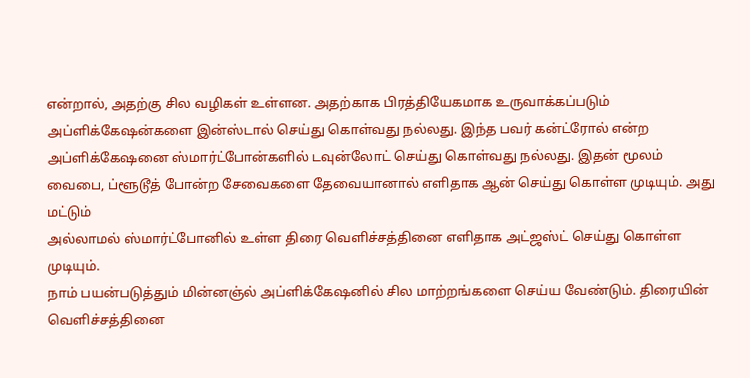என்றால், அதற்கு சில வழிகள் உள்ளன. அதற்காக பிரத்தியேகமாக உருவாக்கப்படும் அப்ளிக்கேஷன்களை இன்ஸ்டால் செய்து கொள்வது நல்லது. இந்த பவர் கன்ட்ரோல் என்ற அப்ளிக்கேஷனை ஸ்மார்ட்போன்களில் டவுன்லோட் செய்து கொள்வது நல்லது. இதன் மூலம் வைபை, ப்ளூடூத் போன்ற சேவைகளை தேவையானால் எளிதாக ஆன் செய்து கொள்ள முடியும். அது மட்டும்
அல்லாமல் ஸ்மார்ட்போனில் உள்ள திரை வெளிச்சத்தினை எளிதாக அட்ஜஸ்ட் செய்து கொள்ள முடியும்.
நாம் பயன்படுத்தும் மின்னஞ்ல் அப்ளிக்கேஷனில் சில மாற்றங்களை செய்ய வேண்டும். திரையின் வெளிச்சத்தினை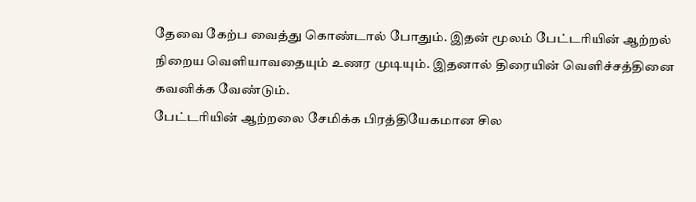தேவை கேற்ப வைத்து கொண்டால் போதும். இதன் மூலம் பேட்டரியின் ஆற்றல் நிறைய வெளியாவதையும் உணர முடியும். இதனால் திரையின் வெளிச்சத்தினை கவனிக்க வேண்டும்.
பேட்டரியின் ஆற்றலை சேமிக்க பிரத்தியேகமான சில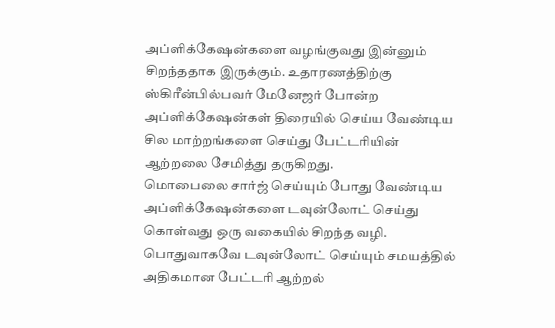அப்ளிக்கேஷன்களை வழங்குவது இன்னும் சிறந்ததாக இருக்கும். உதாரணத்திற்கு ஸ்கிரீன்பில்பவர் மேனேஜர் போன்ற அப்ளிக்கேஷன்கள் திரையில் செய்ய வேண்டிய சில மாற்றங்களை செய்து பேட்டரியின் ஆற்றலை சேமித்து தருகிறது.
மொபைலை சார்ஜ் செய்யும் போது வேண்டிய அப்ளிக்கேஷன்களை டவுன்லோட் செய்து கொள்வது ஒரு வகையில் சிறந்த வழி. பொதுவாகவே டவுன்லோட் செய்யும் சமயத்தில் அதிகமான பேட்டரி ஆற்றல்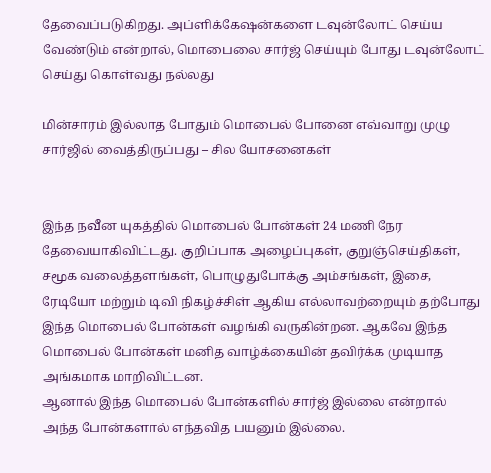தேவைப்படுகிறது. அப்ளிக்கேஷன்களை டவுன்லோட் செய்ய வேண்டும் என்றால், மொபைலை சார்ஜ் செய்யும் போது டவுன்லோட் செய்து கொள்வது நல்லது

மின்சாரம் இல்லாத போதும் மொபைல் போனை எவ்வாறு முழு சார்ஜில் வைத்திருப்பது – சில யோசனைகள்


இந்த நவீன யுகத்தில் மொபைல் போன்கள் 24 மணி நேர தேவையாகிவிட்டது. குறிப்பாக அழைப்புகள், குறுஞ்செய்திகள், சமூக வலைத்தளங்கள், பொழுதுபோக்கு அம்சங்கள், இசை, ரேடியோ மற்றும் டிவி நிகழ்ச்சிள் ஆகிய எல்லாவற்றையும் தற்போது இந்த மொபைல் போன்கள் வழங்கி வருகின்றன. ஆகவே இந்த மொபைல் போன்கள் மனித வாழ்க்கையின் தவிர்க்க முடியாத அங்கமாக மாறிவிட்டன.
ஆனால் இந்த மொபைல் போன்களில் சார்ஜ் இல்லை என்றால் அந்த போன்களால் எந்தவித பயனும் இல்லை.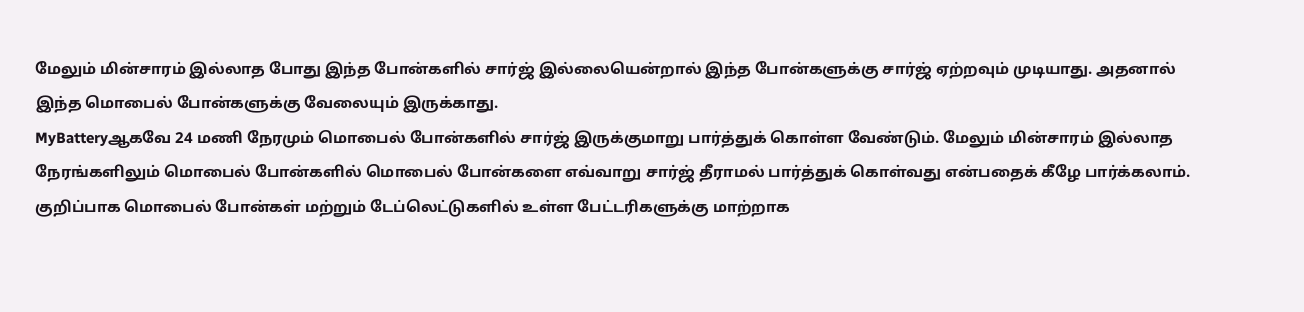மேலும் மின்சாரம் இல்லாத போது இந்த போன்களில் சார்ஜ் இல்லையென்றால் இந்த போன்களுக்கு சார்ஜ் ஏற்றவும் முடியாது. அதனால் இந்த மொபைல் போன்களுக்கு வேலையும் இருக்காது.
MyBatteryஆகவே 24 மணி நேரமும் மொபைல் போன்களில் சார்ஜ் இருக்குமாறு பார்த்துக் கொள்ள வேண்டும். மேலும் மின்சாரம் இல்லாத நேரங்களிலும் மொபைல் போன்களில் மொபைல் போன்களை எவ்வாறு சார்ஜ் தீராமல் பார்த்துக் கொள்வது என்பதைக் கீழே பார்க்கலாம்.
குறிப்பாக மொபைல் போன்கள் மற்றும் டேப்லெட்டுகளில் உள்ள பேட்டரிகளுக்கு மாற்றாக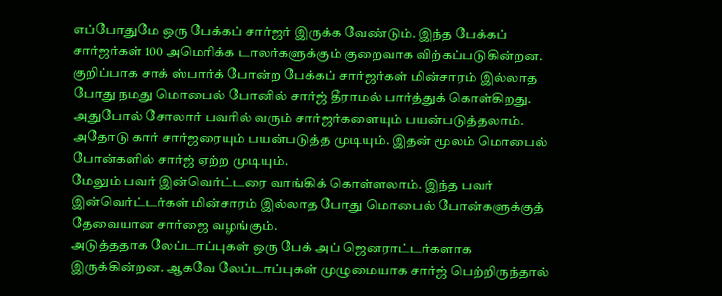எப்போதுமே ஒரு பேக்கப் சார்ஜர் இருக்க வேண்டும். இந்த பேக்கப் சார்ஜர்கள் 100 அமெரிக்க டாலர்களுக்கும் குறைவாக விற்கப்படுகின்றன. குறிப்பாக சாக் ஸ்பார்க் போன்ற பேக்கப் சார்ஜர்கள் மின்சாரம் இல்லாத போது நமது மொபைல் போனில் சார்ஜ் தீராமல் பார்த்துக் கொள்கிறது.
அதுபோல் சோலார் பவரில் வரும் சார்ஜர்களையும் பயன்படுத்தலாம். அதோடு கார் சார்ஜரையும் பயன்படுத்த முடியும். இதன் மூலம் மொபைல் போன்களில் சார்ஜ் ஏற்ற முடியும்.
மேலும் பவர் இன்வெர்ட்டரை வாங்கிக் கொள்ளலாம். இந்த பவர் இன்வெர்ட்டர்கள் மின்சாரம் இல்லாத போது மொபைல் போன்களுக்குத் தேவையான சார்ஜை வழங்கும்.
அடுத்ததாக லேப்டாப்புகள் ஒரு பேக் அப் ஜெனராட்டர்களாக இருக்கின்றன. ஆகவே லேப்டாப்புகள் முழுமையாக சார்ஜ் பெற்றிருந்தால்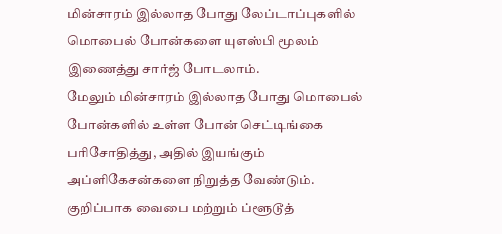மின்சாரம் இல்லாத போது லேப்டாப்புகளில் மொபைல் போன்களை யுஎஸ்பி மூலம் இணைத்து சார்ஜ் போடலாம்.
மேலும் மின்சாரம் இல்லாத போது மொபைல் போன்களில் உள்ள போன் செட்டிங்கை பரிசோதித்து, அதில் இயங்கும் அப்ளிகேசன்களை நிறுத்த வேண்டும். குறிப்பாக வைபை மற்றும் ப்ளூடூத்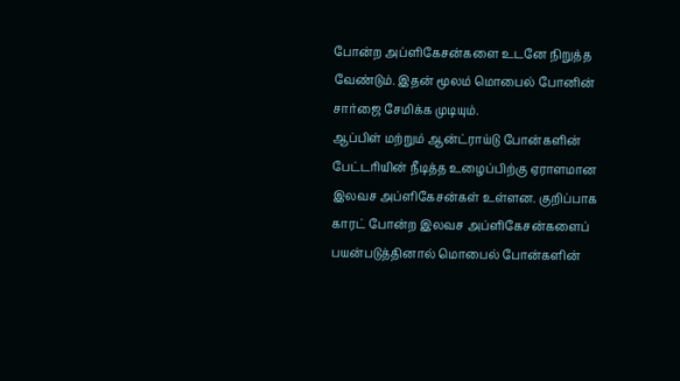போன்ற அப்ளிகேசன்களை உடனே நிறுத்த வேண்டும். இதன் மூலம் மொபைல் போனின் சார்ஜை சேமிக்க முடியும்.
ஆப்பிள் மற்றும் ஆன்ட்ராய்டு போன்களின் பேட்டரியின் நீடித்த உழைப்பிற்கு ஏராளமான இலவச அப்ளிகேசன்கள் உள்ளன. குறிப்பாக காரட் போன்ற இலவச அப்ளிகேசன்களைப் பயன்படுத்தினால் மொபைல் போன்களின்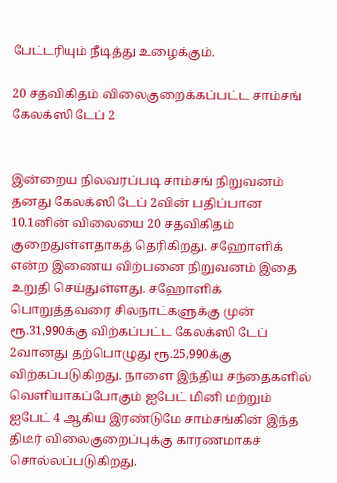பேட்டரியும் நீடித்து உழைக்கும்.

20 சதவிகிதம் விலைகுறைக்கப்பட்ட சாம்சங் கேலக்ஸி டேப் 2


இன்றைய நிலவரப்படி சாம்சங் நிறுவனம் தனது கேலக்ஸி டேப் 2வின் பதிப்பான 10.1னின் விலையை 20 சதவிகிதம் குறைதுள்ளதாகத் தெரிகிறது. சஹோளிக் என்ற இணைய விற்பனை நிறுவனம் இதை உறுதி செய்துள்ளது. சஹோளிக் பொறுத்தவரை சிலநாட்களுக்கு முன் ரூ.31,990க்கு விற்கப்பட்ட கேலக்ஸி டேப் 2வானது தற்பொழுது ரூ.25,990க்கு விற்கப்படுகிறது. நாளை இந்திய சந்தைகளில் வெளியாகப்போகும் ஐபேட் மினி மற்றும் ஐபேட் 4 ஆகிய இரண்டுமே சாம்சங்கின் இந்த திடீர் விலைகுறைப்புக்கு காரணமாகச் சொல்லப்படுகிறது.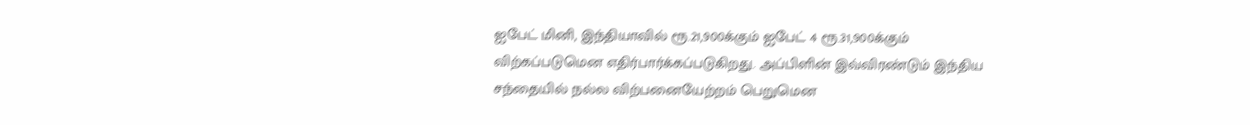ஐபேட் மினி, இந்தியாவில் ரூ.21,900க்கும் ஐபேட் 4 ரூ.31,900க்கும் விற்கப்படுமென எதிர்பார்க்கப்படுகிறது. அப்பிளின் இவ்விரண்டும் இந்திய சந்தையில் நல்ல விற்பனையேற்றம் பெறுமென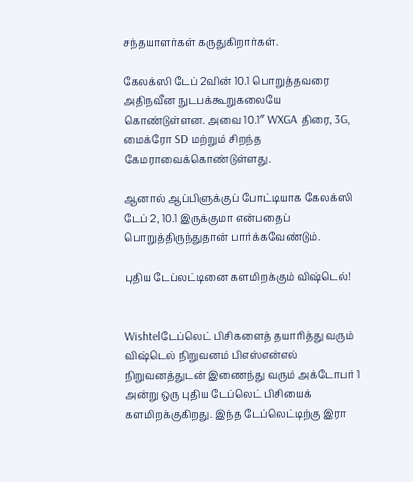சந்தயாளர்கள் கருதுகிறார்கள்.

கேலக்ஸி டேப் 2வின் 10.1 பொறுத்தவரை அதிநவீன நுடபக்கூறுகலையே கொண்டுள்ளன. அவை 10.1″ WXGA திரை, 3G, மைக்ரோ SD மற்றும் சிறந்த கேமராவைக்கொண்டுள்ளது.

ஆனால் ஆப்பிளுக்குப் போட்டியாக கேலக்ஸி டேப் 2, 10.1 இருக்குமா என்பதைப் பொறுத்திருந்துதான் பார்க்கவேண்டும்.

புதிய டேப்லட்டினை களமிறக்கும் விஷ்டெல்!


Wishtelடேப்லெட் பிசிகளைத் தயாரித்து வரும் விஷ்டெல் நிறுவனம் பிஎஸ்என்எல் நிறுவனத்துடன் இணைந்து வரும் அக்டோபர் 1 அன்று ஒரு புதிய டேப்லெட் பிசியைக் களமிறக்குகிறது. இந்த டேப்லெட்டிற்கு இரா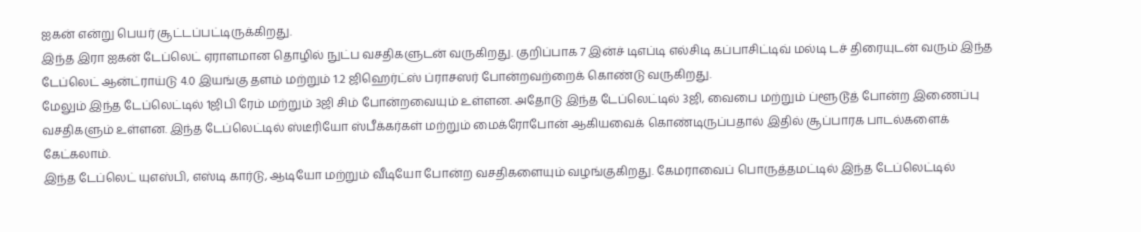ஐகன் என்று பெயர் சூட்டப்பட்டிருக்கிறது.
இந்த இரா ஐகன் டேப்லெட் ஏராளமான தொழில் நுட்ப வசதிகளுடன் வருகிறது. குறிப்பாக 7 இன்ச் டிஎப்டி எல்சிடி கப்பாசிட்டிவ் மல்டி டச் திரையுடன் வரும் இந்த டேப்லெட் ஆன்ட்ராய்டு 4.0 இயங்கு தளம் மற்றும் 1.2 ஜிஹெர்ட்ஸ் ப்ராசஸர் போன்றவற்றைக் கொண்டு வருகிறது.
மேலும் இந்த டேப்லெட்டில் 1ஜிபி ரேம் மற்றும் 3ஜி சிம் போன்றவையும் உள்ளன. அதோடு இந்த டேப்லெட்டில் 3ஜி, வைபை மற்றும் ப்ளூடூத் போன்ற இணைப்பு வசதிகளும் உள்ளன. இந்த டேப்லெட்டில் ஸ்டீரியோ ஸ்பீக்கர்கள் மற்றும் மைக்ரோபோன் ஆகியவைக் கொண்டிருப்பதால் இதில் சூப்பாரக பாடல்களைக் கேட்கலாம்.
இந்த டேப்லெட் யுஎஸ்பி, எஸ்டி கார்டு, ஆடியோ மற்றும் வீடியோ போன்ற வசதிகளையும் வழங்குகிறது. கேமராவைப் பொருத்தமட்டில் இந்த டேப்லெட்டில்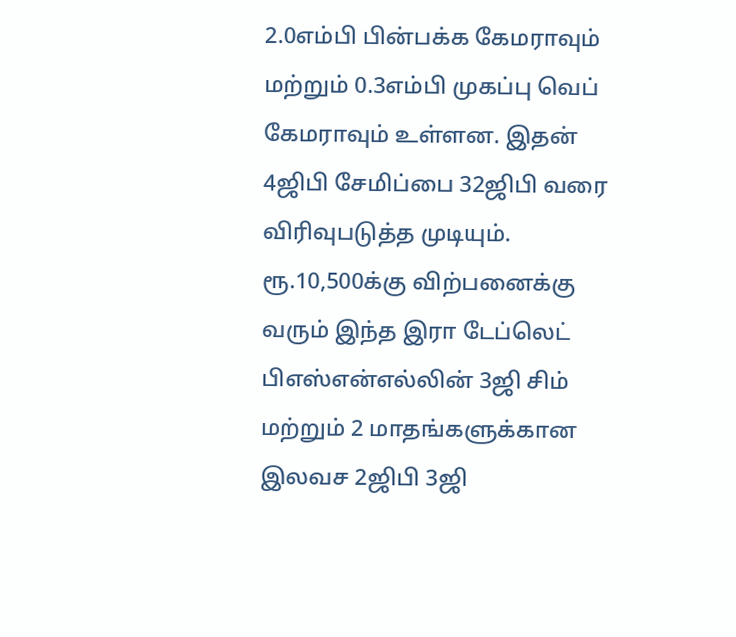2.0எம்பி பின்பக்க கேமராவும் மற்றும் 0.3எம்பி முகப்பு வெப் கேமராவும் உள்ளன. இதன் 4ஜிபி சேமிப்பை 32ஜிபி வரை விரிவுபடுத்த முடியும்.
ரூ.10,500க்கு விற்பனைக்கு வரும் இந்த இரா டேப்லெட் பிஎஸ்என்எல்லின் 3ஜி சிம் மற்றும் 2 மாதங்களுக்கான இலவச 2ஜிபி 3ஜி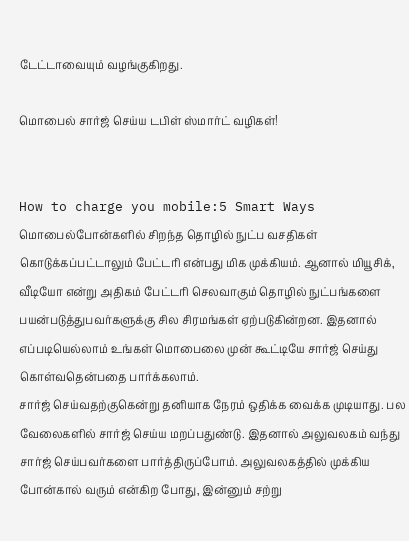டேட்டாவையும் வழங்குகிறது.

மொபைல் சார்ஜ் செய்ய டபிள் ஸ்மார்ட் வழிகள்!


How to charge you mobile:5 Smart Ways மொபைல்போன்களில் சிறந்த தொழில் நுட்ப வசதிகள் கொடுக்கப்பட்டாலும் பேட்டரி என்பது மிக முக்கியம். ஆனால் மியூசிக், வீடியோ என்று அதிகம் பேட்டரி செலவாகும் தொழில் நுட்பங்களை பயன்படுத்துபவர்களுக்கு சில சிரமங்கள் ஏற்படுகின்றன. இதனால் எப்படியெல்லாம் உங்கள் மொபைலை முன் கூட்டியே சார்ஜ் செய்து கொள்வதென்பதை பார்க்கலாம்.
சார்ஜ் செய்வதற்குகென்று தனியாக நேரம் ஒதிக்க வைக்க முடியாது. பல வேலைகளில் சார்ஜ் செய்ய மறப்பதுண்டு. இதனால் அலுவலகம் வந்து சார்ஜ் செய்பவர்களை பார்த்திருப்போம். அலுவலகத்தில் முக்கிய போன்கால் வரும் என்கிற போது, இன்னும் சற்று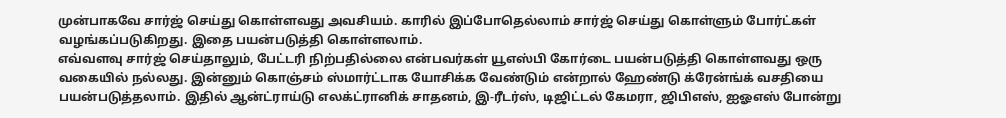முன்பாகவே சார்ஜ் செய்து கொள்ளவது அவசியம். காரில் இப்போதெல்லாம் சார்ஜ் செய்து கொள்ளும் போர்ட்கள் வழங்கப்படுகிறது. இதை பயன்படுத்தி கொள்ளலாம்.
எவ்வளவு சார்ஜ் செய்தாலும், பேட்டரி நிற்பதில்லை என்பவர்கள் யூஎஸ்பி கோர்டை பயன்படுத்தி கொள்ளவது ஒரு வகையில் நல்லது. இன்னும் கொஞ்சம் ஸ்மார்ட்டாக யோசிக்க வேண்டும் என்றால் ஹேண்டு க்ரேன்ங்க் வசதியை பயன்படுத்தலாம். இதில் ஆன்ட்ராய்டு எலக்ட்ரானிக் சாதனம், இ-ரீடர்ஸ், டிஜிட்டல் கேமரா, ஜிபிஎஸ், ஐஓஎஸ் போன்று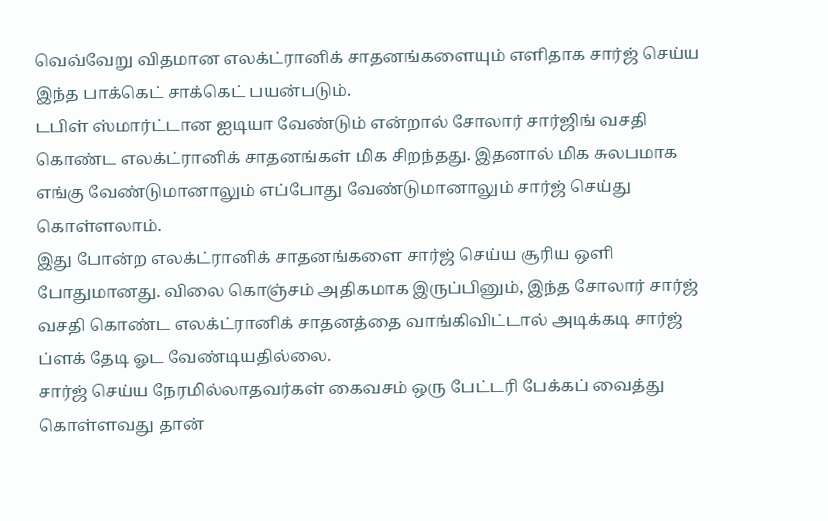வெவ்வேறு விதமான எலக்ட்ரானிக் சாதனங்களையும் எளிதாக சார்ஜ் செய்ய இந்த பாக்கெட் சாக்கெட் பயன்படும்.
டபிள் ஸ்மார்ட்டான ஐடியா வேண்டும் என்றால் சோலார் சார்ஜிங் வசதி கொண்ட எலக்ட்ரானிக் சாதனங்கள் மிக சிறந்தது. இதனால் மிக சுலபமாக எங்கு வேண்டுமானாலும் எப்போது வேண்டுமானாலும் சார்ஜ் செய்து கொள்ளலாம்.
இது போன்ற எலக்ட்ரானிக் சாதனங்களை சார்ஜ் செய்ய சூரிய ஒளி போதுமானது. விலை கொஞ்சம் அதிகமாக இருப்பினும், இந்த சோலார் சார்ஜ் வசதி கொண்ட எலக்ட்ரானிக் சாதனத்தை வாங்கிவிட்டால் அடிக்கடி சார்ஜ் ப்ளக் தேடி ஓட வேண்டியதில்லை.
சார்ஜ் செய்ய நேரமில்லாதவர்கள் கைவசம் ஒரு பேட்டரி பேக்கப் வைத்து கொள்ளவது தான்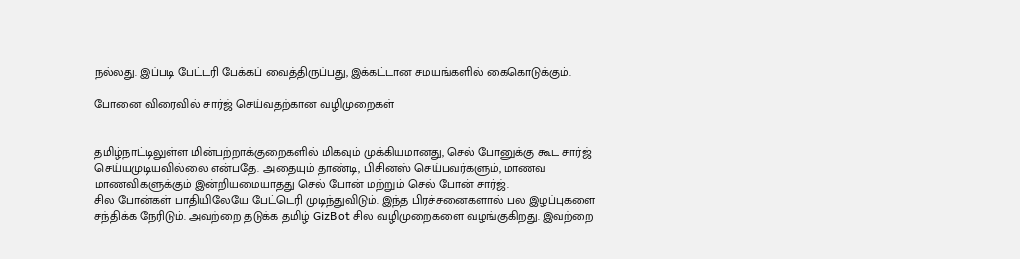நல்லது. இப்படி பேட்டரி பேக்கப் வைத்திருப்பது, இக்கட்டான சமயங்களில் கைகொடுக்கும்.

போனை விரைவில் சார்ஜ் செய்வதற்கான வழிமுறைகள்


தமிழ்நாட்டிலுள்ள மின்பற்றாக்குறைகளில் மிகவும் முக்கியமானது, செல் போனுக்கு கூட சார்ஜ் செய்யமுடியவில்லை என்பதே. அதையும் தாண்டி, பிசினஸ் செய்பவர்களும், மாணவ மாணவிகளுக்கும் இன்றியமையாதது செல் போன் மற்றும் செல் போன் சார்ஜ்.
சில போன்கள் பாதியிலேயே பேட்டெரி முடிந்துவிடும். இந்த பிரச்சனைகளால் பல இழப்புகளை சந்திக்க நேரிடும். அவற்றை தடுக்க தமிழ் GizBot சில வழிமுறைகளை வழங்குகிறது. இவற்றை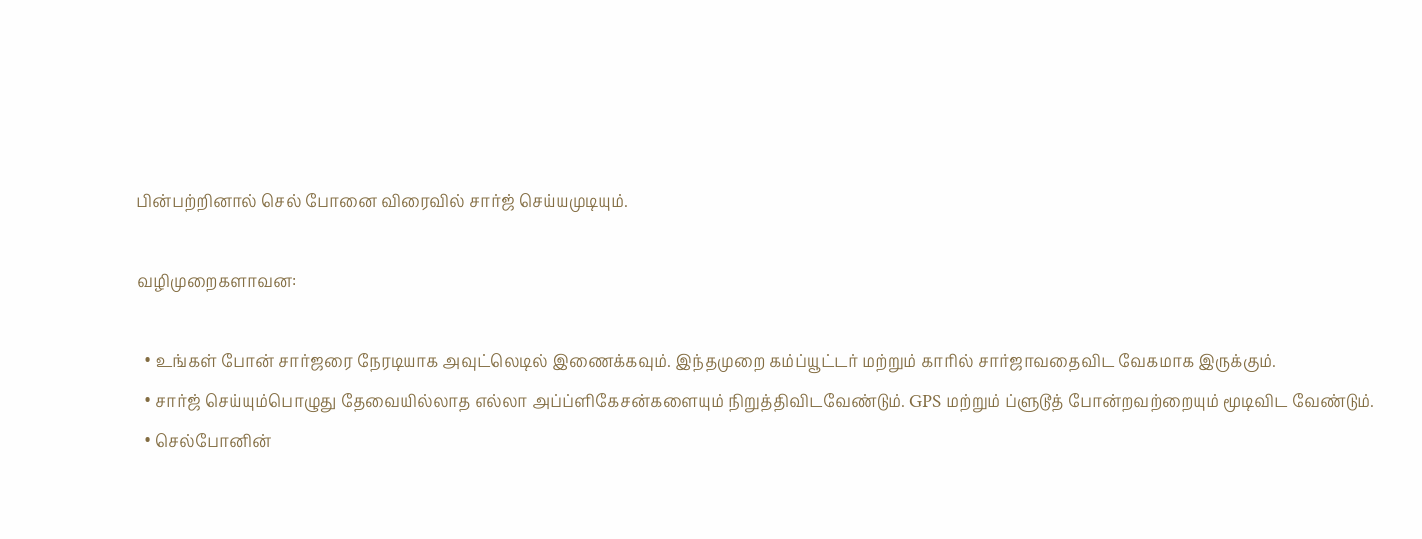பின்பற்றினால் செல் போனை விரைவில் சார்ஜ் செய்யமுடியும்.

வழிமுறைகளாவன:

  • உங்கள் போன் சார்ஜரை நேரடியாக அவுட்லெடில் இணைக்கவும். இந்தமுறை கம்ப்யூட்டர் மற்றும் காரில் சார்ஜாவதைவிட வேகமாக இருக்கும்.
  • சார்ஜ் செய்யும்பொழுது தேவையில்லாத எல்லா அப்ப்ளிகேசன்களையும் நிறுத்திவிடவேண்டும். GPS மற்றும் ப்ளுடூத் போன்றவற்றையும் மூடிவிட வேண்டும்.
  • செல்போனின்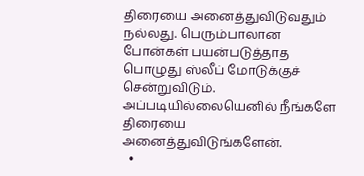திரையை அனைத்துவிடுவதும் நல்லது. பெரும்பாலான போன்கள் பயன்படுத்தாத பொழுது ஸ்லீப் மோடுக்குச் சென்றுவிடும். அப்படியில்லையெனில் நீங்களே திரையை அனைத்துவிடுங்களேன்.
  •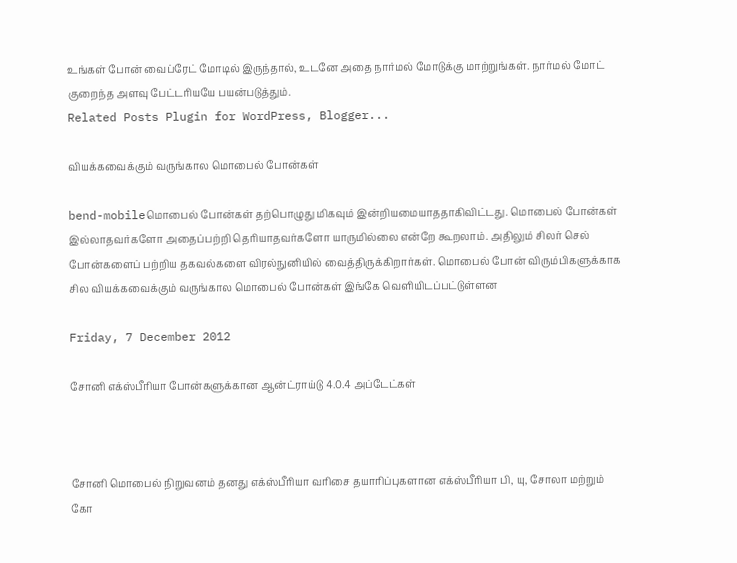உங்கள் போன் வைப்ரேட் மோடில் இருந்தால், உடனே அதை நார்மல் மோடுக்கு மாற்றுங்கள். நார்மல் மோட் குறைந்த அளவு பேட்டரியயே பயன்படுத்தும்.
Related Posts Plugin for WordPress, Blogger...

வியக்கவைக்கும் வருங்கால மொபைல் போன்கள்

bend-mobileமொபைல் போன்கள் தற்பொழுது மிகவும் இன்றியமையாததாகிவிட்டது. மொபைல் போன்கள் இல்லாதவர்களோ அதைப்பற்றி தெரியாதவர்களோ யாருமில்லை என்றே கூறலாம். அதிலும் சிலர் செல் போன்களைப் பற்றிய தகவல்களை விரல்நுனியில் வைத்திருக்கிறார்கள். மொபைல் போன் விரும்பிகளுக்காக சில வியக்கவைக்கும் வருங்கால மொபைல் போன்கள் இங்கே வெளியிடப்பட்டுள்ளன

Friday, 7 December 2012

சோனி எக்ஸ்பீரியா போன்களுக்கான ஆன்ட்ராய்டு 4.0.4 அப்டேட்கள்



சோனி மொபைல் நிறுவனம் தனது எக்ஸ்பீரியா வரிசை தயாரிப்புகளான எக்ஸ்பீரியா பி, யு, சோலா மற்றும் கோ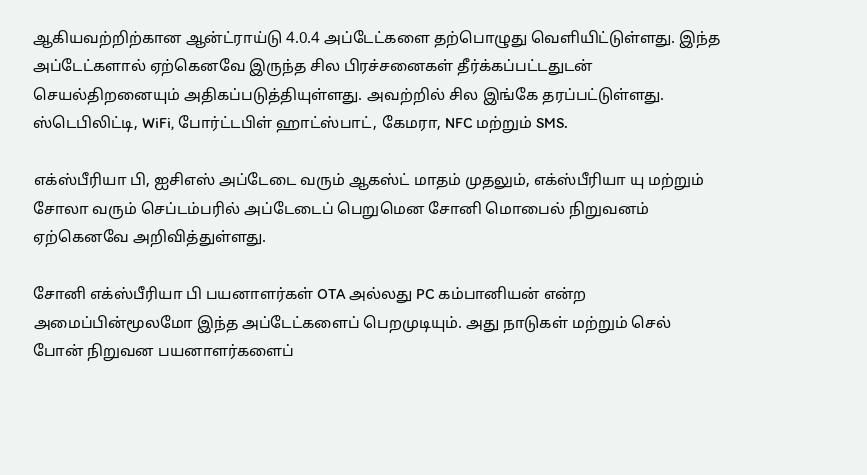ஆகியவற்றிற்கான ஆன்ட்ராய்டு 4.0.4 அப்டேட்களை தற்பொழுது வெளியிட்டுள்ளது. இந்த அப்டேட்களால் ஏற்கெனவே இருந்த சில பிரச்சனைகள் தீர்க்கப்பட்டதுடன் செயல்திறனையும் அதிகப்படுத்தியுள்ளது. அவற்றில் சில இங்கே தரப்பட்டுள்ளது. ஸ்டெபிலிட்டி, WiFi, போர்ட்டபிள் ஹாட்ஸ்பாட், கேமரா, NFC மற்றும் SMS.

எக்ஸ்பீரியா பி, ஐசிஎஸ் அப்டேடை வரும் ஆகஸ்ட் மாதம் முதலும், எக்ஸ்பீரியா யு மற்றும் சோலா வரும் செப்டம்பரில் அப்டேடைப் பெறுமென சோனி மொபைல் நிறுவனம் ஏற்கெனவே அறிவித்துள்ளது.

சோனி எக்ஸ்பீரியா பி பயனாளர்கள் OTA அல்லது PC கம்பானியன் என்ற அமைப்பின்மூலமோ இந்த அப்டேட்களைப் பெறமுடியும். அது நாடுகள் மற்றும் செல் போன் நிறுவன பயனாளர்களைப்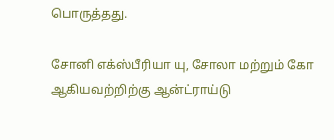பொருத்தது.

சோனி எக்ஸ்பீரியா யு, சோலா மற்றும் கோ ஆகியவற்றிற்கு ஆன்ட்ராய்டு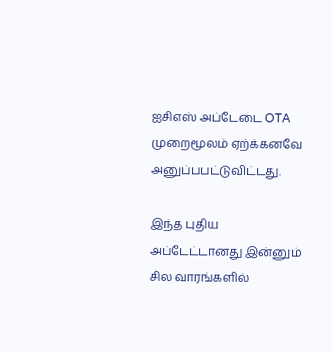ஐசிஎஸ் அப்டேடை OTA முறைமூலம் ஏற்க்கனவே அனுப்பபட்டுவிட்டது.

இந்த புதிய அப்டேட்டானது இன்னும் சில வாரங்களில்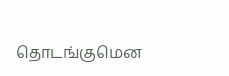தொடங்குமென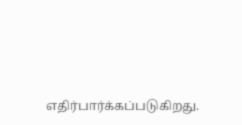எதிர்பார்க்கப்படுகிறது.